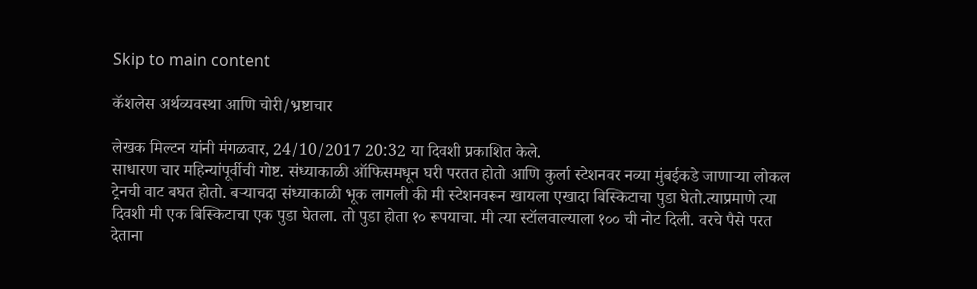Skip to main content

कॅशलेस अर्थव्यवस्था आणि चोरी/भ्रष्टाचार

लेखक मिल्टन यांनी मंगळवार, 24/10/2017 20:32 या दिवशी प्रकाशित केले.
साधारण चार महिन्यांपूर्वीची गोष्ट. संध्याकाळी ऑफिसमधून घरी परतत होतो आणि कुर्ला स्टेशनवर नव्या मुंबईकडे जाणार्‍या लोकल ट्रेनची वाट बघत होतो. बर्‍याचदा संध्याकाळी भूक लागली की मी स्टेशनवरून खायला एखादा बिस्किटाचा पुडा घेतो.त्याप्रमाणे त्या दिवशी मी एक बिस्किटाचा एक पुडा घेतला. तो पुडा होता १० रूपयाचा. मी त्या स्टॉलवाल्याला १०० ची नोट दिली. वरचे पैसे परत देताना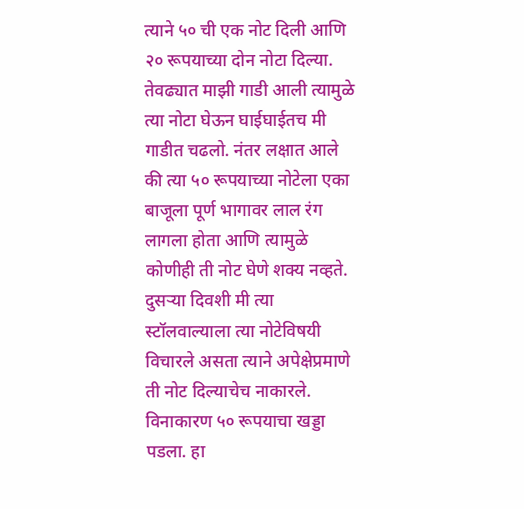त्याने ५० ची एक नोट दिली आणि २० रूपयाच्या दोन नोटा दिल्या. तेवढ्यात माझी गाडी आली त्यामुळे त्या नोटा घेऊन घाईघाईतच मी गाडीत चढलो. नंतर लक्षात आले की त्या ५० रूपयाच्या नोटेला एका बाजूला पूर्ण भागावर लाल रंग लागला होता आणि त्यामुळे कोणीही ती नोट घेणे शक्य नव्हते. दुसर्‍या दिवशी मी त्या स्टॉलवाल्याला त्या नोटेविषयी विचारले असता त्याने अपेक्षेप्रमाणे ती नोट दिल्याचेच नाकारले. विनाकारण ५० रूपयाचा खड्डा पडला. हा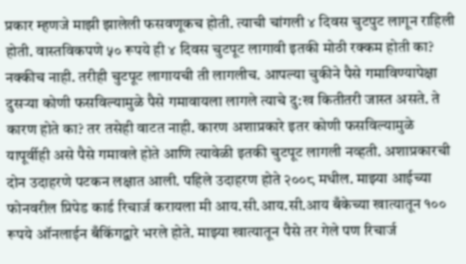प्रकार म्हणजे माझी झालेली फसवणूकच होती. त्याची चांगली ४ दिवस चुटपुट लागून राहिली होती. वास्तविकपणे ५० रूपये ही ४ दिवस चुटपूट लागावी इतकी मोठी रक्कम होती का? नक्कीच नाही. तरीही चुटपूट लागायची ती लागलीच. आपल्या चुकीने पैसे गमाविण्यापेक्षा दुसर्‍या कोणी फसविल्यामुळे पैसे गमावायला लागले त्याचे दु:ख कितीतरी जास्त असते. ते कारण होते का? तर तसेही वाटत नाही. कारण अशाप्रकारे इतर कोणी फसविल्यामुळे यापूर्वीही असे पैसे गमावले होते आणि त्यावेळी इतकी चुटपूट लागली नव्हती. अशाप्रकारची दोन उदाहरणे पटकन लक्षात आली. पहिले उदाहरण होते २००८ मधील. माझ्या आईच्या फोनवरील प्रिपेड कार्ड रिचार्ज करायला मी आय.सी.आय.सी.आय बँकेच्या खात्यातून १०० रूपये ऑनलाईन बँकिंगद्वारे भरले होते. माझ्या खात्यातून पैसे तर गेले पण रिचार्ज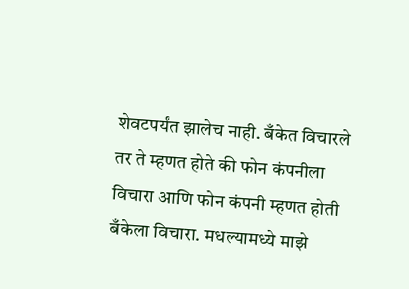शेवटपर्यंत झालेच नाही. बँकेत विचारले तर ते म्हणत होते की फोन कंपनीला विचारा आणि फोन कंपनी म्हणत होती बँकेला विचारा. मधल्यामध्ये माझे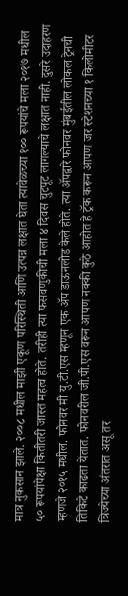मात्र नुकसान झाले. २००८ मधील माझी एकूण परिस्थिती आणि उत्पन्न लक्षात घेता त्यावेळच्या १०० रूपयांचे मला २०१७ मधील ५० रूपयांपेक्षा कितीतरी जास्त महत्व होते. तरीही त्या फसवणुकीची मला ४ दिवस चुटपूट लागल्याचे लक्षात नाही. दुसरे उदाहरण म्हणजे २०१५ मधील. फोनवर मी यु.टी.एस म्हणून एक अ‍ॅप डाऊनलोड केले होते. त्या अ‍ॅपद्वारे फोनवर मुंबईतील लोकल ट्रेनची तिकिटे काढता येतात. फोनवरील जी.पी.एस वरून आपण नक्की कुठे आहोत हे ट्रॅक करून आपण जर स्टेशनच्या १ किलोमीटर त्रिज्येच्या अंतरात असू तर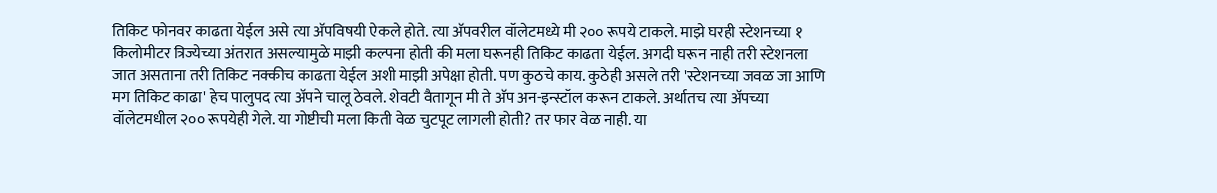तिकिट फोनवर काढता येईल असे त्या अ‍ॅपविषयी ऐकले होते. त्या अ‍ॅपवरील वॉलेटमध्ये मी २०० रूपये टाकले. माझे घरही स्टेशनच्या १ किलोमीटर त्रिज्येच्या अंतरात असल्यामुळे माझी कल्पना होती की मला घरूनही तिकिट काढता येईल. अगदी घरून नाही तरी स्टेशनला जात असताना तरी तिकिट नक्कीच काढता येईल अशी माझी अपेक्षा होती. पण कुठचे काय. कुठेही असले तरी 'स्टेशनच्या जवळ जा आणि मग तिकिट काढा' हेच पालुपद त्या अ‍ॅपने चालू ठेवले. शेवटी वैतागून मी ते अ‍ॅप अन-इन्स्टॉल करून टाकले. अर्थातच त्या अ‍ॅपच्या वॉलेटमधील २०० रूपयेही गेले. या गोष्टीची मला किती वेळ चुटपूट लागली होती? तर फार वेळ नाही. या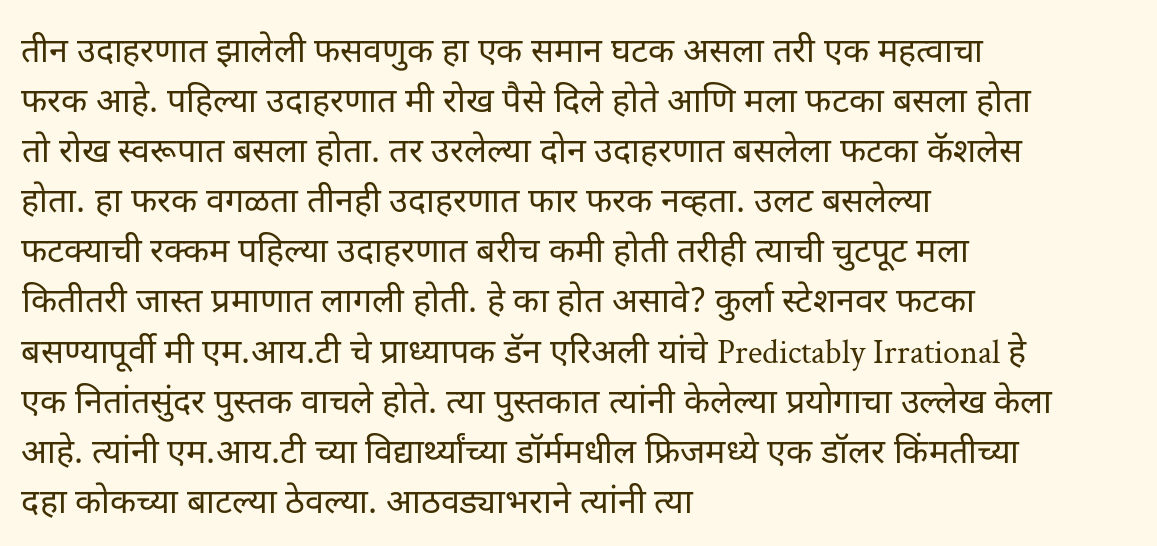तीन उदाहरणात झालेली फसवणुक हा एक समान घटक असला तरी एक महत्वाचा फरक आहे. पहिल्या उदाहरणात मी रोख पैसे दिले होते आणि मला फटका बसला होता तो रोख स्वरूपात बसला होता. तर उरलेल्या दोन उदाहरणात बसलेला फटका कॅशलेस होता. हा फरक वगळता तीनही उदाहरणात फार फरक नव्हता. उलट बसलेल्या फटक्याची रक्कम पहिल्या उदाहरणात बरीच कमी होती तरीही त्याची चुटपूट मला कितीतरी जास्त प्रमाणात लागली होती. हे का होत असावे? कुर्ला स्टेशनवर फटका बसण्यापूर्वी मी एम.आय.टी चे प्राध्यापक डॅन एरिअली यांचे Predictably Irrational हे एक नितांतसुंदर पुस्तक वाचले होते. त्या पुस्तकात त्यांनी केलेल्या प्रयोगाचा उल्लेख केला आहे. त्यांनी एम.आय.टी च्या विद्यार्थ्यांच्या डॉर्ममधील फ्रिजमध्ये एक डॉलर किंमतीच्या दहा कोकच्या बाटल्या ठेवल्या. आठवड्याभराने त्यांनी त्या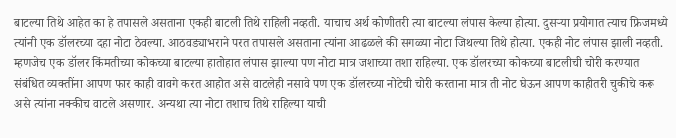बाटल्या तिथे आहेत का हे तपासले असताना एकही बाटली तिथे राहिली नव्हती. याचाच अर्थ कोणीतरी त्या बाटल्या लंपास केल्या होत्या. दुसर्‍या प्रयोगात त्याच फ्रिजमध्ये त्यांनी एक डॉलरच्या दहा नोटा ठेवल्या. आठवड्याभराने परत तपासले असताना त्यांना आढळले की सगळ्या नोटा जिथल्या तिथे होत्या. एकही नोट लंपास झाली नव्हती. म्हणजेच एक डॉलर किंमतीच्या कोकच्या बाटल्या हातोहात लंपास झाल्या पण नोटा मात्र जशाच्या तशा राहिल्या. एक डॉलरच्या कोकच्या बाटलीची चोरी करण्यात संबंधित व्यक्तींना आपण फार काही वावगे करत आहोत असे वाटलेही नसावे पण एक डॉलरच्या नोटेची चोरी करताना मात्र ती नोट घेऊन आपण काहीतरी चुकीचे करू असे त्यांना नक्कीच वाटले असणार. अन्यथा त्या नोटा तशाच तिथे राहिल्या याची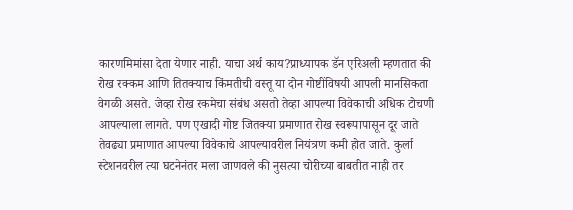कारणमिमांसा देता येणार नाही. याचा अर्थ काय?प्राध्यापक डॅन एरिअली म्हणतात की रोख रक्कम आणि तितक्याच किंमतीची वस्तू या दोन गोष्टींविषयी आपली मानसिकता वेगळी असते. जेव्हा रोख रकमेचा संबंध असतो तेव्हा आपल्या विवेकाची अधिक टोचणी आपल्याला लागते. पण एखादी गोष्ट जितक्या प्रमाणात रोख स्वरूपापासून दूर जाते तेवढ्या प्रमाणात आपल्या विवेकाचे आपल्यावरील नियंत्रण कमी होत जाते. कुर्ला स्टेशनवरील त्या घटनेनंतर मला जाणवले की नुसत्या चोरीच्या बाबतीत नाही तर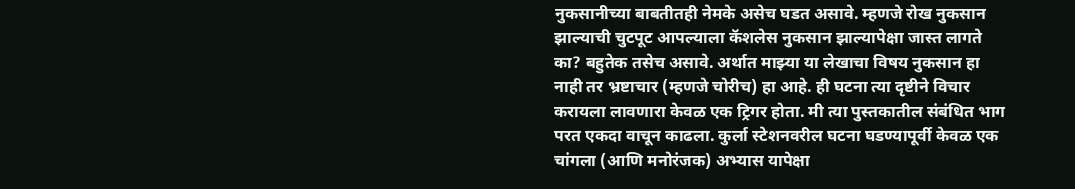नुकसानीच्या बाबतीतही नेमके असेच घडत असावे. म्हणजे रोख नुकसान झाल्याची चुटपूट आपल्याला कॅशलेस नुकसान झाल्यापेक्षा जास्त लागते का? बहुतेक तसेच असावे. अर्थात माझ्या या लेखाचा विषय नुकसान हा नाही तर भ्रष्टाचार (म्हणजे चोरीच) हा आहे. ही घटना त्या दृष्टीने विचार करायला लावणारा केवळ एक ट्रिगर होता. मी त्या पुस्तकातील संबंधित भाग परत एकदा वाचून काढला. कुर्ला स्टेशनवरील घटना घडण्यापूर्वी केवळ एक चांगला (आणि मनोरंजक) अभ्यास यापेक्षा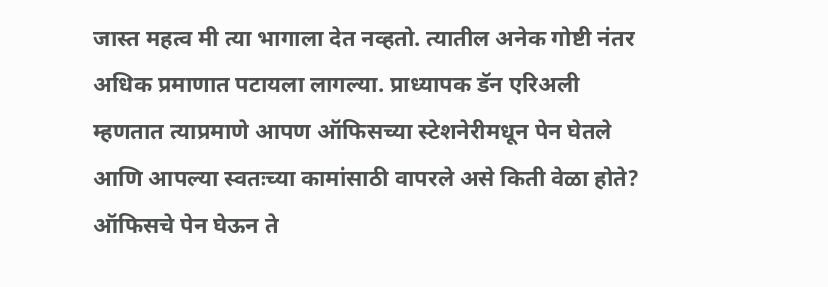जास्त महत्व मी त्या भागाला देत नव्हतो. त्यातील अनेक गोष्टी नंतर अधिक प्रमाणात पटायला लागल्या. प्राध्यापक डॅन एरिअली म्हणतात त्याप्रमाणे आपण ऑफिसच्या स्टेशनेरीमधून पेन घेतले आणि आपल्या स्वतःच्या कामांसाठी वापरले असे किती वेळा होते? ऑफिसचे पेन घेऊन ते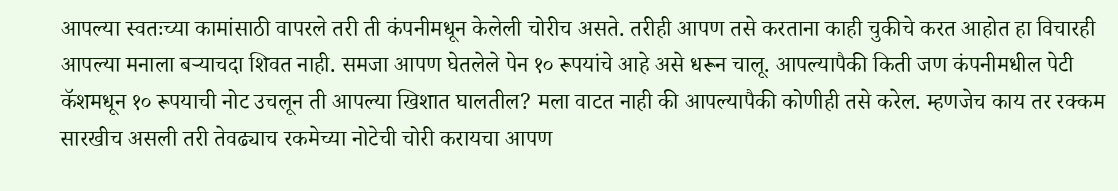आपल्या स्वतःच्या कामांसाठी वापरले तरी ती कंपनीमधून केलेली चोरीच असते. तरीही आपण तसे करताना काही चुकीचे करत आहोत हा विचारही आपल्या मनाला बर्‍याचदा शिवत नाही. समजा आपण घेतलेले पेन १० रूपयांचे आहे असे धरून चालू. आपल्यापैकी किती जण कंपनीमधील पेटी कॅशमधून १० रूपयाची नोट उचलून ती आपल्या खिशात घालतील? मला वाटत नाही की आपल्यापैकी कोणीही तसे करेल. म्हणजेच काय तर रक्कम सारखीच असली तरी तेवढ्याच रकमेच्या नोटेची चोरी करायचा आपण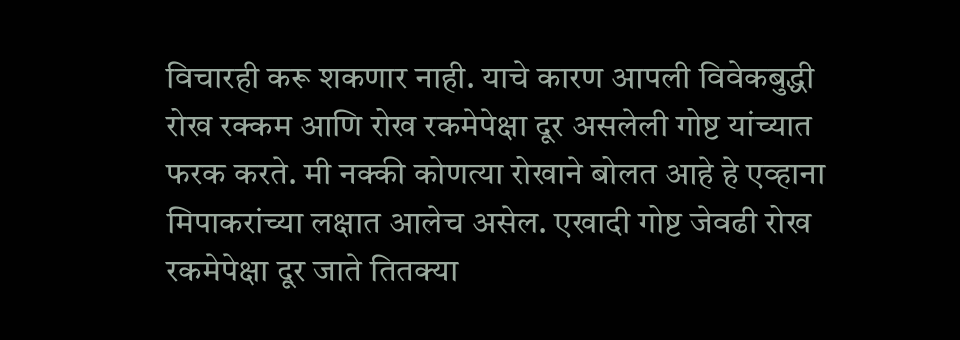विचारही करू शकणार नाही. याचे कारण आपली विवेकबुद्धी रोख रक्कम आणि रोख रकमेपेक्षा दूर असलेली गोष्ट यांच्यात फरक करते. मी नक्की कोणत्या रोखाने बोलत आहे हे एव्हाना मिपाकरांच्या लक्षात आलेच असेल. एखादी गोष्ट जेवढी रोख रकमेपेक्षा दूर जाते तितक्या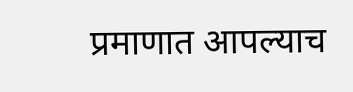प्रमाणात आपल्याच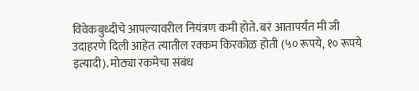विवेकबुध्दीचे आपल्यावरील नियंत्रण कमी होते. बरं आतापर्यंत मी जी उदाहरणे दिली आहेत त्यातील रक्कम किरकोळ होती (५० रूपये, १० रूपये इत्यादी). मोठ्या रकमेचा संबंध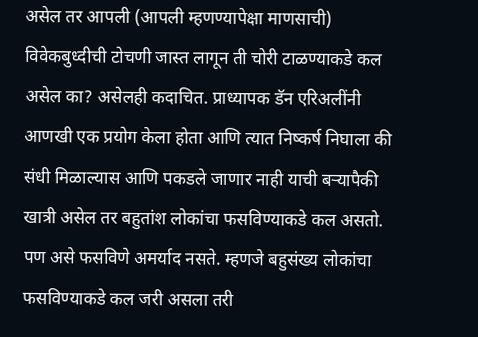असेल तर आपली (आपली म्हणण्यापेक्षा माणसाची) विवेकबुध्दीची टोचणी जास्त लागून ती चोरी टाळण्याकडे कल असेल का? असेलही कदाचित. प्राध्यापक डॅन एरिअलींनी आणखी एक प्रयोग केला होता आणि त्यात निष्कर्ष निघाला की संधी मिळाल्यास आणि पकडले जाणार नाही याची बर्‍यापैकी खात्री असेल तर बहुतांश लोकांचा फसविण्याकडे कल असतो. पण असे फसविणे अमर्याद नसते. म्हणजे बहुसंख्य लोकांचा फसविण्याकडे कल जरी असला तरी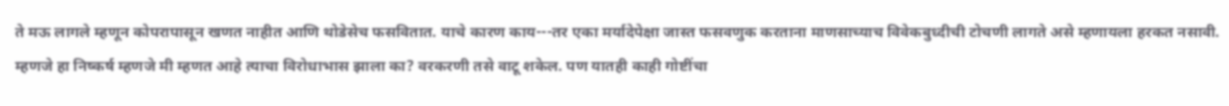ते मऊ लागले म्हणून कोपरापासून खणत नाहीत आणि थोडेसेच फसवितात. याचे कारण काय---तर एका मर्यादेपेक्षा जास्त फसवणुक करताना माणसाच्याच विवेकबुध्दीची टोचणी लागते असे म्हणायला हरकत नसावी. म्हणजे हा निष्कर्ष म्हणजे मी म्हणत आहे त्याचा विरोधाभास झाला का? वरकरणी तसे वाटू शकेल. पण यातही काही गोष्टींचा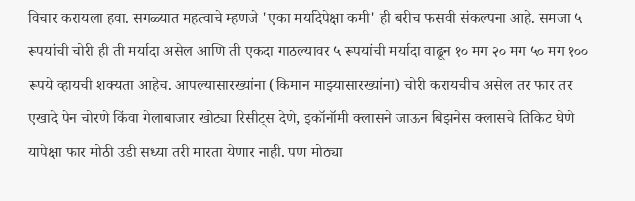विचार करायला हवा. सगळ्यात महत्वाचे म्हणजे 'एका मर्यादेपेक्षा कमी' ही बरीच फसवी संकल्पना आहे. समजा ५ रूपयांची चोरी ही ती मर्यादा असेल आणि ती एकदा गाठल्यावर ५ रूपयांची मर्यादा वाढून १० मग २० मग ५० मग १०० रूपये व्हायची शक्यता आहेच. आपल्यासारख्यांना (किमान माझ्यासारख्यांना) चोरी करायचीच असेल तर फार तर एखादे पेन चोरणे किंवा गेलाबाजार खोट्या रिसीट्स देणे, इकॉनॉमी क्लासने जाऊन बिझनेस क्लासचे तिकिट घेणे यापेक्षा फार मोठी उडी सध्या तरी मारता येणार नाही. पण मोठ्या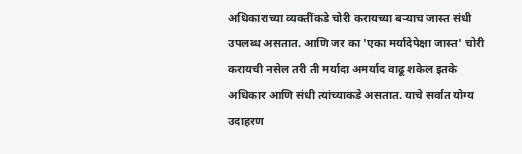अधिकाराच्या व्यक्तींकडे चोरी करायच्या बर्‍याच जास्त संधी उपलब्ध असतात. आणि जर का 'एका मर्यादेपेक्षा जास्त' चोरी करायची नसेल तरी ती मर्यादा अमर्याद वाढू शकेल इतके अधिकार आणि संधी त्यांच्याकडे असतात. याचे सर्वात योग्य उदाहरण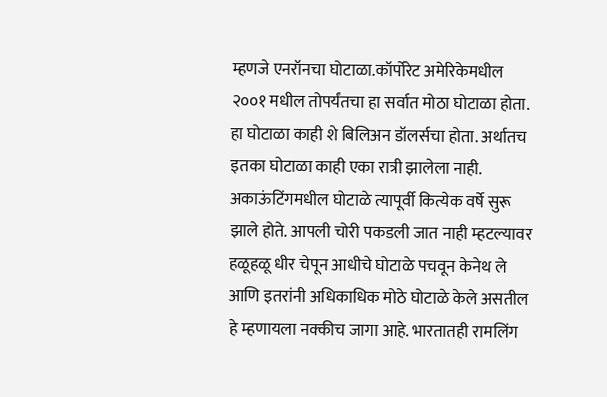म्हणजे एनरॉनचा घोटाळा.कॉर्पोरेट अमेरिकेमधील २००१ मधील तोपर्यंतचा हा सर्वात मोठा घोटाळा होता. हा घोटाळा काही शे बिलिअन डॉलर्सचा होता. अर्थातच इतका घोटाळा काही एका रात्री झालेला नाही. अकाऊंटिंगमधील घोटाळे त्यापूर्वी कित्येक वर्षे सुरू झाले होते. आपली चोरी पकडली जात नाही म्हटल्यावर हळूहळू धीर चेपून आधीचे घोटाळे पचवून केनेथ ले आणि इतरांनी अधिकाधिक मोठे घोटाळे केले असतील हे म्हणायला नक्कीच जागा आहे. भारतातही रामलिंग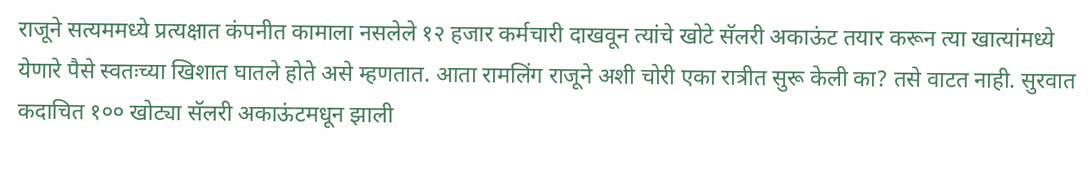राजूने सत्यममध्ये प्रत्यक्षात कंपनीत कामाला नसलेले १२ हजार कर्मचारी दाखवून त्यांचे खोटे सॅलरी अकाऊंट तयार करून त्या खात्यांमध्ये येणारे पैसे स्वतःच्या खिशात घातले होते असे म्हणतात. आता रामलिंग राजूने अशी चोरी एका रात्रीत सुरू केली का? तसे वाटत नाही. सुरवात कदाचित १०० खोट्या सॅलरी अकाऊंटमधून झाली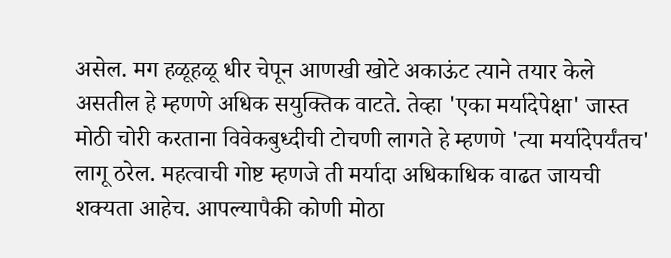असेल. मग हळूहळू धीर चेपून आणखी खोटे अकाऊंट त्याने तयार केले असतील हे म्हणणे अधिक सयुक्तिक वाटते. तेव्हा 'एका मर्यादेपेक्षा' जास्त मोठी चोरी करताना विवेकबुध्दीची टोचणी लागते हे म्हणणे 'त्या मर्यादेपर्यंतच' लागू ठरेल. महत्वाची गोष्ट म्हणजे ती मर्यादा अधिकाधिक वाढत जायची शक्यता आहेच. आपल्यापैकी कोणी मोठा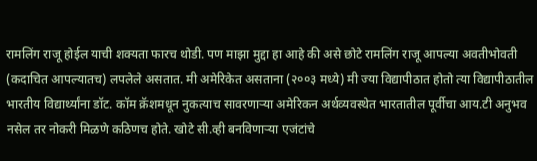रामलिंग राजू होईल याची शक्यता फारच थोडी. पण माझा मुद्दा हा आहे की असे छोटे रामलिंग राजू आपल्या अवतीभोवती (कदाचित आपल्यातच) लपलेले असतात. मी अमेरिकेत असताना (२००३ मध्ये) मी ज्या विद्यापीठात होतो त्या विद्यापीठातील भारतीय विद्यार्थ्यांना डॉट. कॉम क्रॅशमधून नुकत्याच सावरणार्‍या अमेरिकन अर्थव्यवस्थेत भारतातील पूर्वीचा आय.टी अनुभव नसेल तर नोकरी मिळणे कठिणच होते. खोटे सी.व्ही बनविणार्‍या एजंटांचे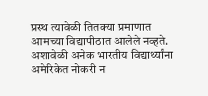प्रस्थ त्यावेळी तितक्या प्रमाणात आमच्या विद्यापीठात आलेले नव्हते. अशावेळी अनेक भारतीय विद्यार्थ्यांना अमेरिकेत नोकरी न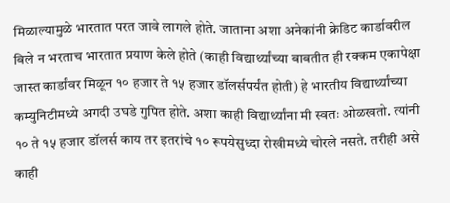मिळाल्यामुळे भारतात परत जावे लागले होते. जाताना अशा अनेकांनी क्रेडिट कार्डावरील बिले न भरताच भारतात प्रयाण केले होते (काही विद्यार्थ्यांच्या बाबतीत ही रक्कम एकापेक्षा जास्त कार्डांवर मिळून १० हजार ते १५ हजार डॉलर्सपर्यंत होती) हे भारतीय विद्यार्थ्यांच्या कम्युनिटीमध्ये अगदी उघडे गुपित होते. अशा काही विद्यार्थ्यांना मी स्वतः ओळखतो. त्यांनी १० ते १५ हजार डॉलर्स काय तर इतरांचे १० रूपयेसुध्दा रोखीमध्ये चोरले नसते. तरीही असे काही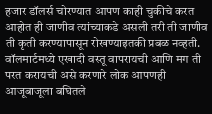हजार डॉलर्स चोरण्यात आपण काही चुकीचे करत आहोत ही जाणीव त्यांच्याकडे असली तरी ती जाणीव ती कृती करण्यापासून रोखण्याइतकी प्रबळ नव्हती. वॉलमार्टमध्ये एखादी वस्तू वापरायची आणि मग ती परत करायची असे करणारे लोक आपणही आजूबाजूला बघितले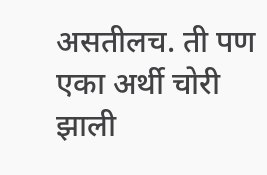असतीलच. ती पण एका अर्थी चोरी झाली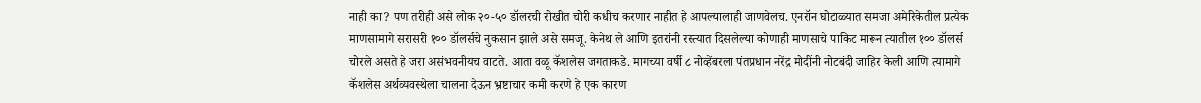नाही का? पण तरीही असे लोक २०-५० डॉलरची रोखीत चोरी कधीच करणार नाहीत हे आपल्यालाही जाणवेलच. एनरॉन घोटाळ्यात समजा अमेरिकेतील प्रत्येक माणसामागे सरासरी १०० डॉलर्सचे नुकसान झाले असे समजू. केनेथ ले आणि इतरांनी रस्त्यात दिसलेल्या कोणाही माणसाचे पाकिट मारून त्यातील १०० डॉलर्स चोरले असते हे जरा असंभवनीयच वाटते. आता वळू कॅशलेस जगताकडे. मागच्या वर्षी ८ नोव्हेंबरला पंतप्रधान नरेंद्र मोदींनी नोटबंदी जाहिर केली आणि त्यामागे कॅशलेस अर्थव्यवस्थेला चालना देऊन भ्रष्टाचार कमी करणे हे एक कारण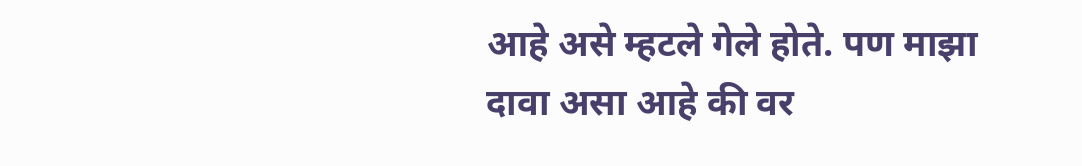आहे असे म्हटले गेले होते. पण माझा दावा असा आहे की वर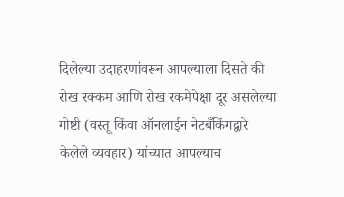दिलेल्या उदाहरणांवरून आपल्याला दिसते की रोख रक्कम आणि रोख रकमेपेक्षा दूर असलेल्या गोष्टी (वस्तू किंवा ऑनलाईन नेटबँकिंगद्वारे केलेले व्यवहार) यांच्यात आपल्याच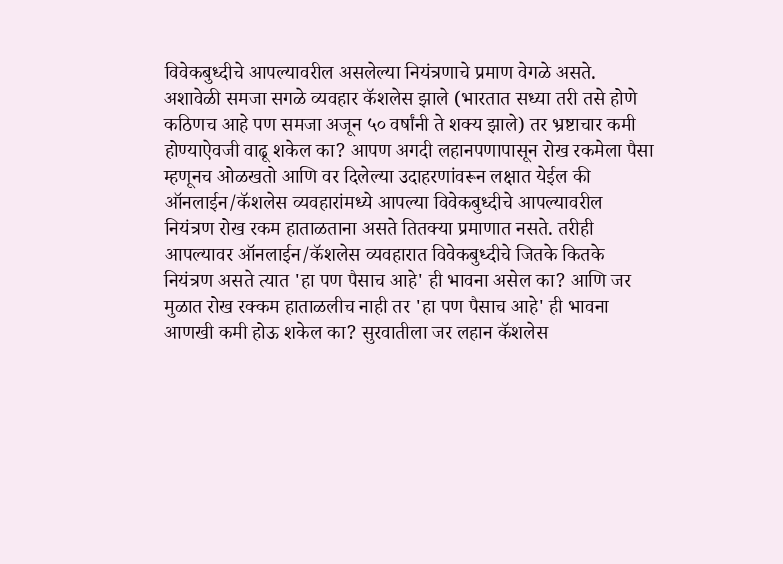विवेकबुध्दीचे आपल्यावरील असलेल्या नियंत्रणाचे प्रमाण वेगळे असते. अशावेळी समजा सगळे व्यवहार कॅशलेस झाले (भारतात सध्या तरी तसे होणे कठिणच आहे पण समजा अजून ५० वर्षांनी ते शक्य झाले) तर भ्रष्टाचार कमी होण्याऐवजी वाढू शकेल का? आपण अगदी लहानपणापासून रोख रकमेला पैसा म्हणूनच ओळखतो आणि वर दिलेल्या उदाहरणांवरून लक्षात येईल की ऑनलाईन/कॅशलेस व्यवहारांमध्ये आपल्या विवेकबुध्दीचे आपल्यावरील नियंत्रण रोख रकम हाताळताना असते तितक्या प्रमाणात नसते. तरीही आपल्यावर ऑनलाईन/कॅशलेस व्यवहारात विवेकबुध्दीचे जितके कितके नियंत्रण असते त्यात 'हा पण पैसाच आहे' ही भावना असेल का? आणि जर मुळात रोख रक्कम हाताळलीच नाही तर 'हा पण पैसाच आहे' ही भावना आणखी कमी होऊ शकेल का? सुरवातीला जर लहान कॅशलेस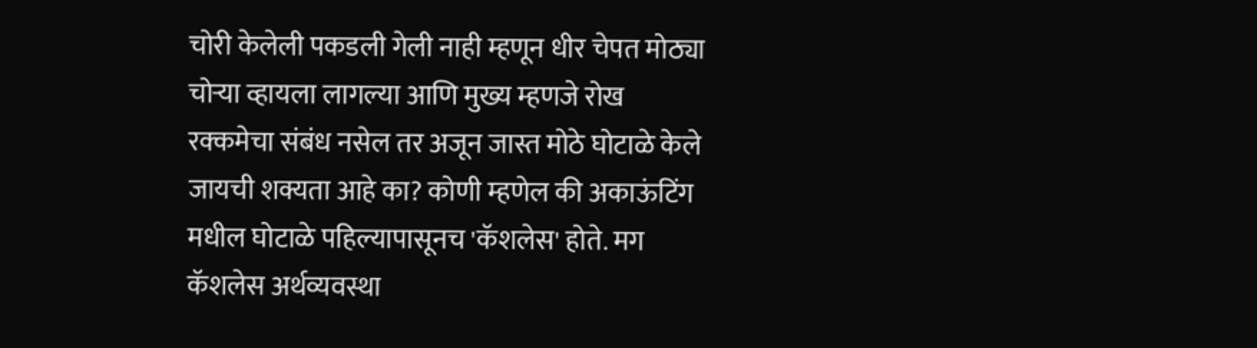चोरी केलेली पकडली गेली नाही म्हणून धीर चेपत मोठ्या चोर्‍या व्हायला लागल्या आणि मुख्य म्हणजे रोख रक्कमेचा संबंध नसेल तर अजून जास्त मोठे घोटाळे केले जायची शक्यता आहे का? कोणी म्हणेल की अकाऊंटिंग मधील घोटाळे पहिल्यापासूनच 'कॅशलेस' होते. मग कॅशलेस अर्थव्यवस्था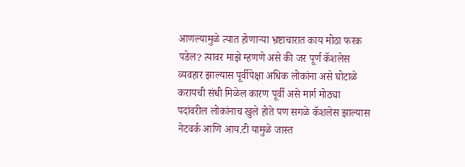आणल्यामुळे त्यात होणार्‍या भ्रष्टाचारात काय मोठा फरक पडेल? त्यावर माझे म्हणणे असे की जर पूर्ण कॅशलेस व्यवहार झाल्यास पूर्वीपेक्षा अधिक लोकांना असे घोटाळे करायची संधी मिळेल कारण पूर्वी असे मार्ग मोठ्या पदांवरील लोकांनाच खुले होते पण सगळे कॅशलेस झाल्यास नेटवर्क आणि आय.टी यामुळे जास्त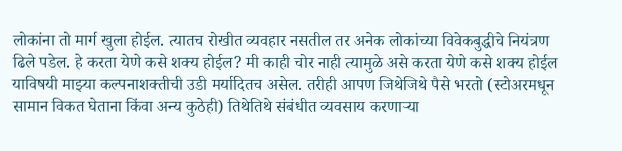लोकांना तो मार्ग खुला होईल. त्यातच रोखीत व्यवहार नसतील तर अनेक लोकांच्या विवेकबुद्धीचे नियंत्रण ढिले पडेल. हे करता येणे कसे शक्य होईल? मी काही चोर नाही त्यामुळे असे करता येणे कसे शक्य होईल याविषयी माझ्या कल्पनाशक्तीची उडी मर्यादितच असेल. तरीही आपण जिथेजिथे पैसे भरतो (स्टोअरमधून सामान विकत घेताना किंवा अन्य कुठेही) तिथेतिथे संबंधीत व्यवसाय करणार्‍या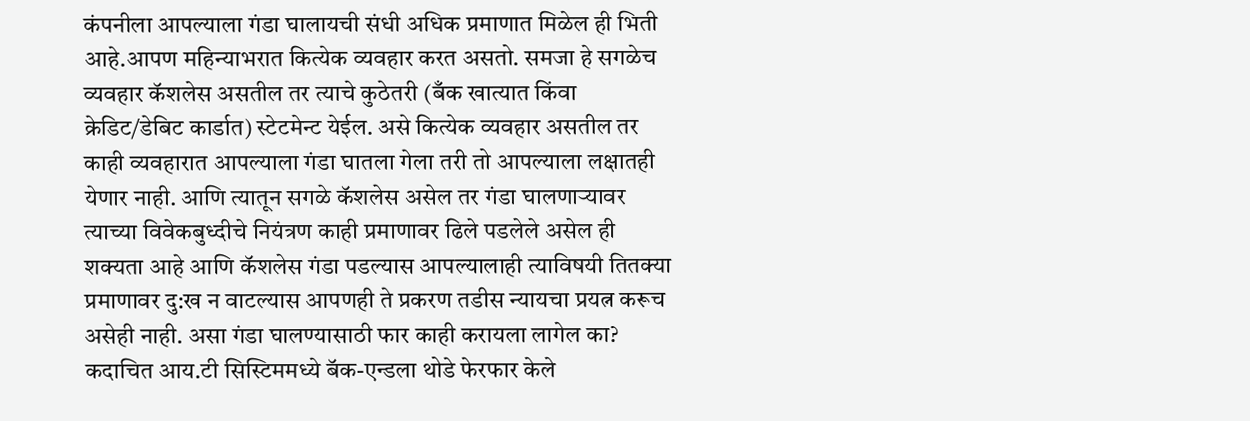कंपनीला आपल्याला गंडा घालायची संधी अधिक प्रमाणात मिळेल ही भिती आहे.आपण महिन्याभरात कित्येक व्यवहार करत असतो. समजा हे सगळेच व्यवहार कॅशलेस असतील तर त्याचे कुठेतरी (बँक खात्यात किंवा क्रेडिट/डेबिट कार्डात) स्टेटमेन्ट येईल. असे कित्येक व्यवहार असतील तर काही व्यवहारात आपल्याला गंडा घातला गेला तरी तो आपल्याला लक्षातही येणार नाही. आणि त्यातून सगळे कॅशलेस असेल तर गंडा घालणार्‍यावर त्याच्या विवेकबुध्दीचे नियंत्रण काही प्रमाणावर ढिले पडलेले असेल ही शक्यता आहे आणि कॅशलेस गंडा पडल्यास आपल्यालाही त्याविषयी तितक्या प्रमाणावर दु:ख न वाटल्यास आपणही ते प्रकरण तडीस न्यायचा प्रयत्न करूच असेही नाही. असा गंडा घालण्यासाठी फार काही करायला लागेल का? कदाचित आय.टी सिस्टिममध्ये बॅक-एन्डला थोडे फेरफार केले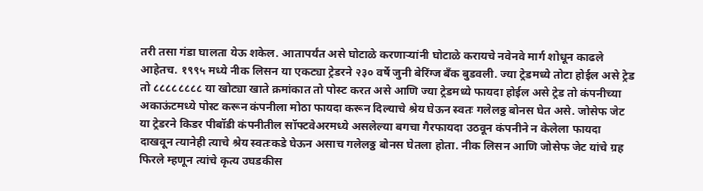तरी तसा गंडा घालता येऊ शकेल. आतापर्यंत असे घोटाळे करणार्‍यांनी घोटाळे करायचे नवेनवे मार्ग शोधून काढले आहेतच. १९९५ मध्ये नीक लिसन या एकट्या ट्रेडरने २३० वर्षे जुनी बेरिंग्ज बँक बुडवली. ज्या ट्रेडमध्ये तोटा होईल असे ट्रेड तो ८८८८८८८८ या खोट्या खाते क्रमांकात तो पोस्ट करत असे आणि ज्या ट्रेडमध्ये फायदा होईल असे ट्रेड तो कंपनीच्या अकाऊंटमध्ये पोस्ट करून कंपनीला मोठा फायदा करून दिल्याचे श्रेय घेऊन स्वतः गलेलठ्ठ बोनस घेत असे. जोसेफ जेट या ट्रेडरने किडर पीबॉडी कंपनीतील सॉफ्टवेअरमध्ये असलेल्या बगचा गैरफायदा उठवून कंपनीने न केलेला फायदा दाखवून त्यानेही त्याचे श्रेय स्वतःकडे घेऊन असाच गलेलठ्ठ बोनस घेतला होता. नीक लिसन आणि जोसेफ जेट यांचे ग्रह फिरले म्हणून त्यांचे कृत्य उघडकीस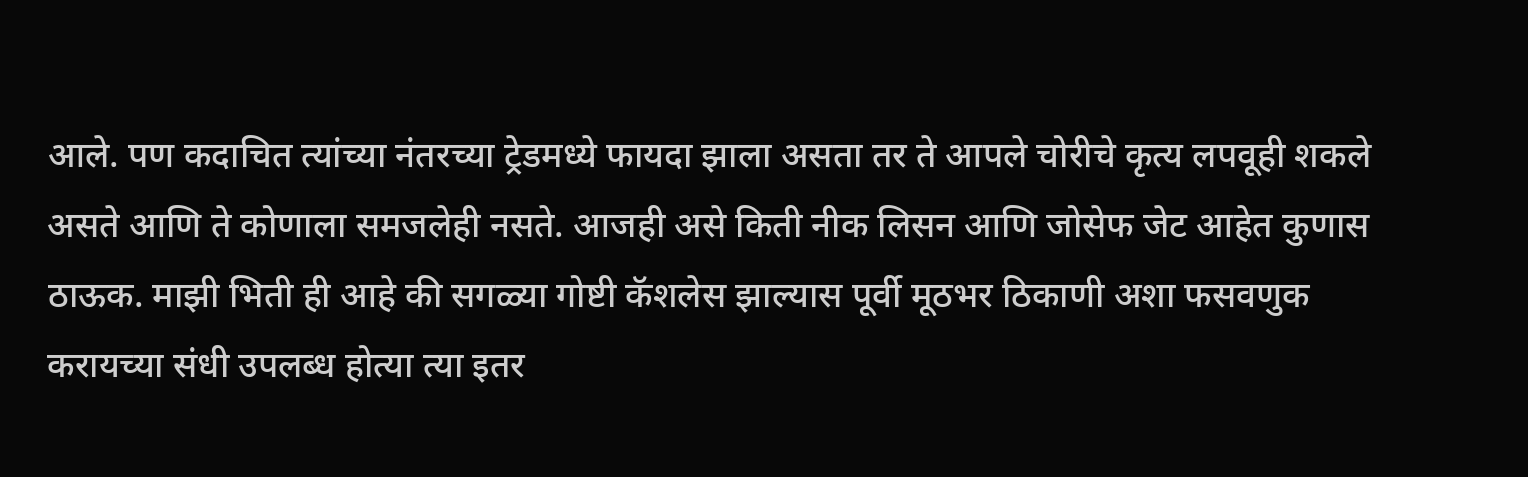आले. पण कदाचित त्यांच्या नंतरच्या ट्रेडमध्ये फायदा झाला असता तर ते आपले चोरीचे कृत्य लपवूही शकले असते आणि ते कोणाला समजलेही नसते. आजही असे किती नीक लिसन आणि जोसेफ जेट आहेत कुणास ठाऊक. माझी भिती ही आहे की सगळ्या गोष्टी कॅशलेस झाल्यास पूर्वी मूठभर ठिकाणी अशा फसवणुक करायच्या संधी उपलब्ध होत्या त्या इतर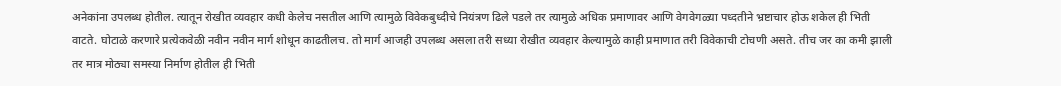अनेकांना उपलब्ध होतील. त्यातून रोखीत व्यवहार कधी केलेच नसतील आणि त्यामुळे विवेकबुध्दीचे नियंत्रण ढिले पडले तर त्यामुळे अधिक प्रमाणावर आणि वेगवेगळ्या पध्दतीने भ्रष्टाचार होऊ शकेल ही भिती वाटते. घोटाळे करणारे प्रत्येकवेळी नवीन नवीन मार्ग शोधून काढतीलच. तो मार्ग आजही उपलब्ध असला तरी सध्या रोखीत व्यवहार केल्यामुळे काही प्रमाणात तरी विवेकाची टोचणी असते. तीच जर का कमी झाली तर मात्र मोठ्या समस्या निर्माण होतील ही भिती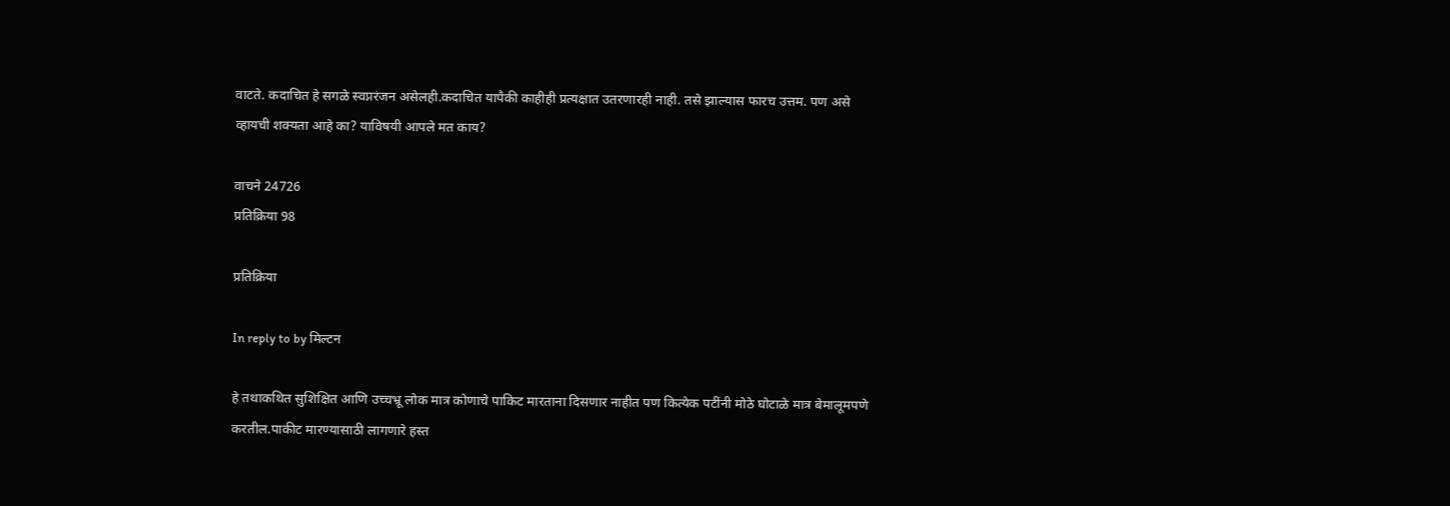वाटते. कदाचित हे सगळे स्वप्नरंजन असेलही.कदाचित यापैकी काहीही प्रत्यक्षात उतरणारही नाही. तसे झाल्यास फारच उत्तम. पण असे व्हायची शक्यता आहे का? याविषयी आपले मत काय?

वाचने 24726
प्रतिक्रिया 98

प्रतिक्रिया

In reply to by मिल्टन

हे तथाकथित सुशिक्षित आणि उच्चभ्रू लोक मात्र कोणाचे पाकिट मारताना दिसणार नाहीत पण कित्येक पटींनी मोठे घोटाळे मात्र बेमालूमपणे करतील.पाकीट मारण्यासाठी लागणारे हस्त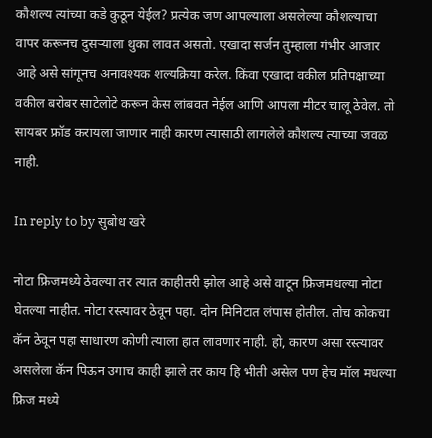कौशल्य त्यांच्या कडे कुठून येईल? प्रत्येक जण आपल्याला असलेल्या कौशल्याचा वापर करूनच दुसऱ्याला थुका लावत असतो. एखादा सर्जन तुम्हाला गंभीर आजार आहे असे सांगूनच अनावश्यक शल्यक्रिया करेल. किंवा एखादा वकील प्रतिपक्षाच्या वकील बरोबर साटेलोटे करून केस लांबवत नेईल आणि आपला मीटर चालू ठेवेल. तो सायबर फ्रॉड करायला जाणार नाही कारण त्यासाठी लागलेले कौशल्य त्याच्या जवळ नाही.

In reply to by सुबोध खरे

नोटा फ्रिजमध्ये ठेवल्या तर त्यात काहीतरी झोल आहे असे वाटून फ्रिजमधल्या नोटा घेतल्या नाहीत. नोटा रस्त्यावर ठेवून पहा. दोन मिनिटात लंपास होतील. तोच कोकचा कॅन ठेवून पहा साधारण कोणी त्याला हात लावणार नाही. हो, कारण असा रस्त्यावर असलेला कॅन पिऊन उगाच काही झाले तर काय हि भीती असेल पण हेच मॉल मधल्या फ्रिज मध्ये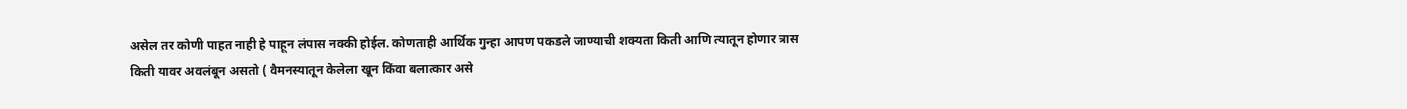असेल तर कोणी पाहत नाही हे पाहून लंपास नक्की होईल. कोणताही आर्थिक गुन्हा आपण पकडले जाण्याची शक्यता किती आणि त्यातून होणार त्रास किती यावर अवलंबून असतो ( वैमनस्यातून केलेला खून किंवा बलात्कार असे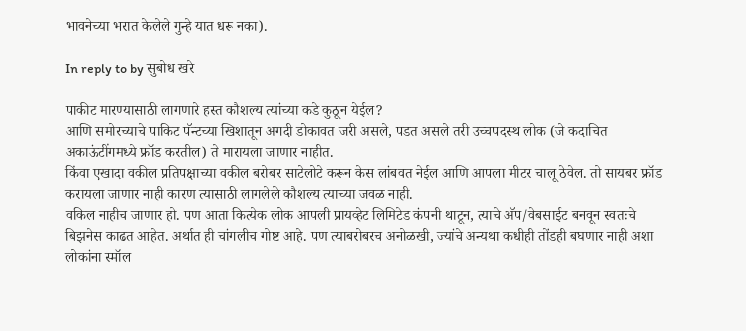भावनेच्या भरात केलेले गुन्हे यात धरू नका).

In reply to by सुबोध खरे

पाकीट मारण्यासाठी लागणारे हस्त कौशल्य त्यांच्या कडे कुठून येईल?
आणि समोरच्याचे पाकिट पॅन्टच्या खिशातून अगदी डोकावत जरी असले, पडत असले तरी उच्चपदस्थ लोक (जे कदाचित अकाऊंटींगमध्ये फ्रॉड करतील) ते मारायला जाणार नाहीत.
किंवा एखादा वकील प्रतिपक्षाच्या वकील बरोबर साटेलोटे करून केस लांबवत नेईल आणि आपला मीटर चालू ठेवेल. तो सायबर फ्रॉड करायला जाणार नाही कारण त्यासाठी लागलेले कौशल्य त्याच्या जवळ नाही.
वकिल नाहीच जाणार हो. पण आता कित्येक लोक आपली प्रायव्हेट लिमिटेड कंपनी थाटून, त्याचे अ‍ॅप/वेबसाईट बनवून स्वतःचे बिझनेस काढत आहेत. अर्थात ही चांगलीच गोष्ट आहे. पण त्याबरोबरच अनोळखी, ज्यांचे अन्यथा कधीही तोंडही बघणार नाही अशा लोकांना स्मॉल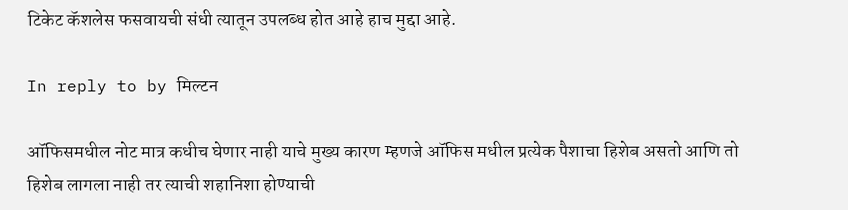टिकेट कॅशलेस फसवायची संधी त्यातून उपलब्ध होत आहे हाच मुद्दा आहे.

In reply to by मिल्टन

ऑफिसमधील नोट मात्र कधीच घेणार नाही याचे मुख्य कारण म्हणजे ऑफिस मधील प्रत्येक पैशाचा हिशेब असतो आणि तो हिशेब लागला नाही तर त्याची शहानिशा होण्याची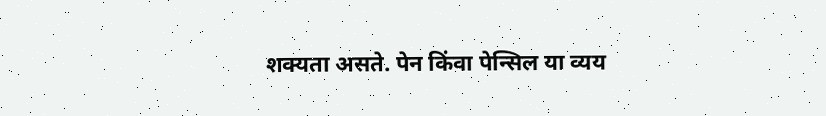शक्यता असते. पेन किंवा पेन्सिल या व्यय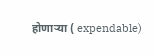होणाऱ्या ( expendable)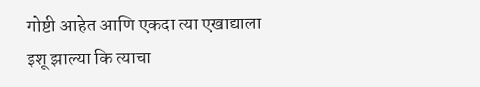गोष्टी आहेत आणि एकदा त्या एखाद्याला इशू झाल्या कि त्याचा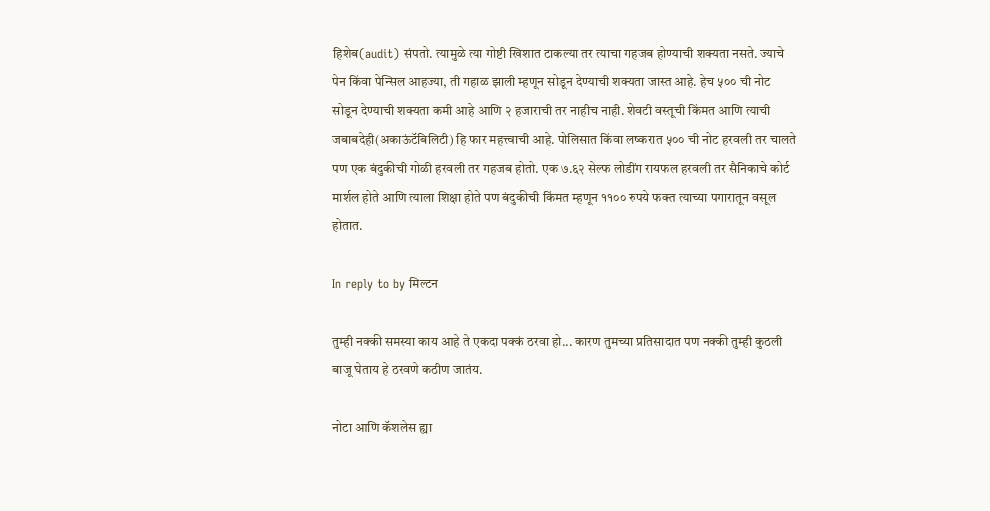हिशेब(audit) संपतो. त्यामुळे त्या गोष्टी खिशात टाकल्या तर त्याचा गहजब होण्याची शक्यता नसते. ज्याचे पेन किंवा पेन्सिल आहज्या, ती गहाळ झाली म्हणून सोडून देण्याची शक्यता जास्त आहे. हेच ५०० ची नोट सोडून देण्याची शक्यता कमी आहे आणि २ हजाराची तर नाहीच नाही. शेवटी वस्तूची किंमत आणि त्याची जबाबदेही(अकाऊंटॅबिलिटी) हि फार महत्त्वाची आहे. पोलिसात किंवा लष्करात ५०० ची नोट हरवली तर चालते पण एक बंदुकीची गोळी हरवली तर गहजब होतो. एक ७.६२ सेल्फ लोडींग रायफल हरवली तर सैनिकाचे कोर्ट मार्शल होते आणि त्याला शिक्षा होते पण बंदुकीची किंमत म्हणून ११०० रुपये फक्त त्याच्या पगारातून वसूल होतात.

In reply to by मिल्टन

तुम्ही नक्की समस्या काय आहे ते एकदा पक्कं ठरवा हो... कारण तुमच्या प्रतिसादात पण नक्की तुम्ही कुठली बाजू घेताय हे ठरवणे कठीण जातंय.

नोटा आणि कॅशलेस ह्या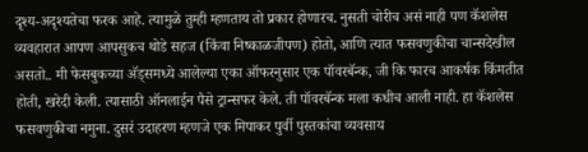दृश्य-अदृश्यतेचा फरक आहे. त्यामुळे तुम्ही म्हणताय तो प्रकार होणारच. नुसती चोरीच असं नाही पण कॅशलेस व्यवहारात आपण आपसुकच थोडे सहज (किंवा निष्काळजीपण) होतो, आणि त्यात फसवणुकीचा चान्सदेखील असतो.. मी फेसबुकच्या अ‍ॅड्समध्ये आलेल्या एका ऑफरनुसार एक पॉवरबॅन्क, जी कि फारच आकर्षक किंमतीत होती, खरेदी केली. त्यासाठी ऑनलाईन पैसे ट्रान्सफर केले. ती पॉवरबॅन्क मला कधीच आली नाही. हा कॅशलेस फसवणुकीचा नमुना. दुसरं उदाहरण म्हणजे एक मिपाकर पुर्वी पुस्तकांचा व्यवसाय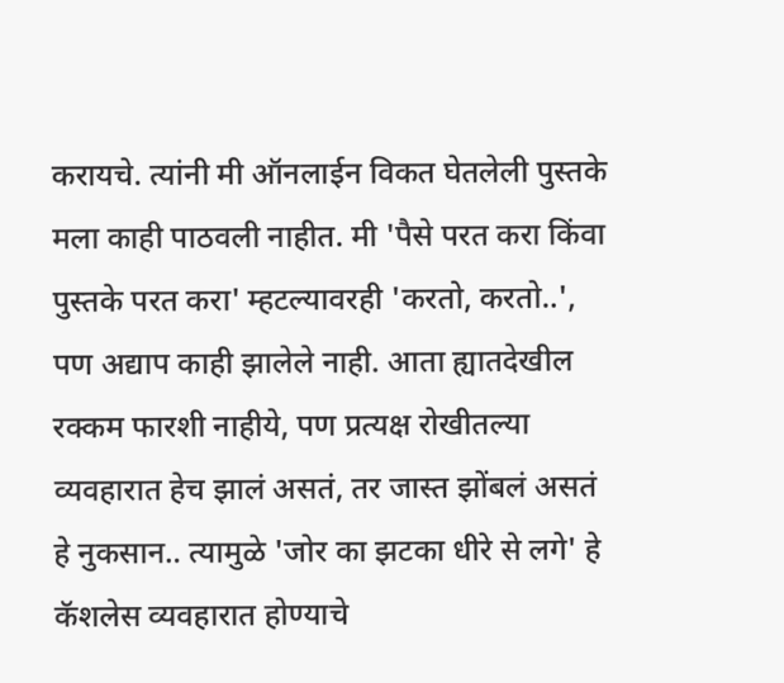करायचे. त्यांनी मी ऑनलाईन विकत घेतलेली पुस्तके मला काही पाठवली नाहीत. मी 'पैसे परत करा किंवा पुस्तके परत करा' म्हटल्यावरही 'करतो, करतो..', पण अद्याप काही झालेले नाही. आता ह्यातदेखील रक्कम फारशी नाहीये, पण प्रत्यक्ष रोखीतल्या व्यवहारात हेच झालं असतं, तर जास्त झोंबलं असतं हे नुकसान.. त्यामुळे 'जोर का झटका धीरे से लगे' हे कॅशलेस व्यवहारात होण्याचे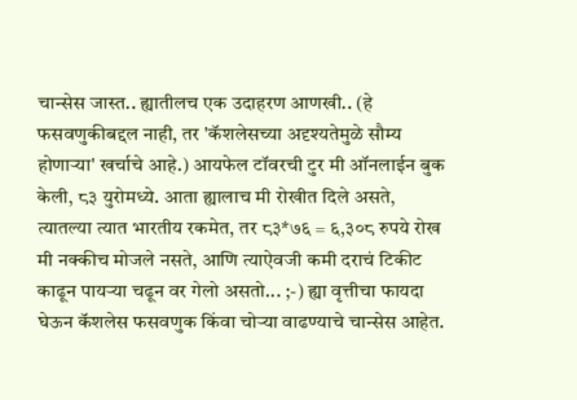चान्सेस जास्त.. ह्यातीलच एक उदाहरण आणखी.. (हे फसवणुकीबद्दल नाही, तर 'कॅशलेसच्या अदृश्यतेमुळे सौम्य होणार्‍या' खर्चाचे आहे.) आयफेल टॉवरची टुर मी ऑनलाईन बुक केली, ८३ युरोमध्ये. आता ह्यालाच मी रोखीत दिले असते, त्यातल्या त्यात भारतीय रकमेत, तर ८३*७६ = ६,३०८ रुपये रोख मी नक्कीच मोजले नसते, आणि त्याऐवजी कमी दराचं टिकीट काढून पायर्‍या चढून वर गेलो असतो... ;-) ह्या वृत्तीचा फायदा घेऊन कॅशलेस फसवणुक किंवा चोर्‍या वाढण्याचे चान्सेस आहेत.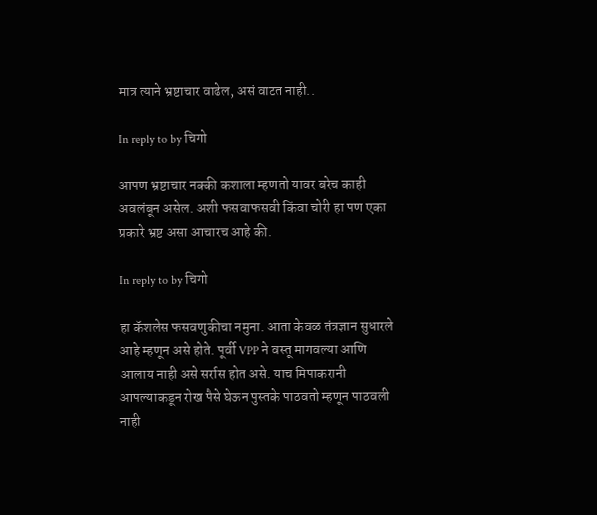मात्र त्याने भ्रष्टाचार वाढेल, असं वाटत नाही..

In reply to by चिगो

आपण भ्रष्टाचार नक्की कशाला म्हणतो यावर बरेच काही अवलंबून असेल. अशी फसवाफसवी किंवा चोरी हा पण एका प्रकारे भ्रष्ट असा आचारच आहे की.

In reply to by चिगो

हा कॅशलेस फसवणुकीचा नमुना. आता केवळ तंत्रज्ञान सुधारले आहे म्हणून असे होते. पूर्वी VPP ने वस्तू मागवल्या आणि आलाय नाही असे सर्रास होत असे. याच मिपाकरानी आपल्याकडून रोख पैसे घेऊन पुस्तके पाठवतो म्हणून पाठवली नाही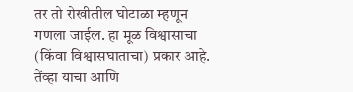तर तो रोखीतील घोटाळा म्हणून गणला जाईल. हा मूळ विश्वासाचा (किंवा विश्वासघाताचा) प्रकार आहे. तेंव्हा याचा आणि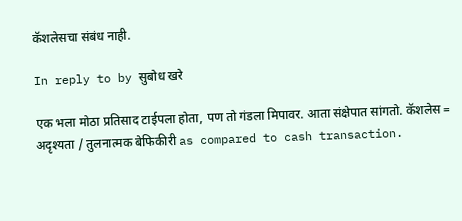कॅशलेसचा संबंध नाही.

In reply to by सुबोध खरे

एक भला मोठा प्रतिसाद टाईपला होता, पण तो गंडला मिपावर. आता संक्षेपात सांगतो. कॅशलेस = अदृश्यता / तुलनात्मक बेफिकीरी as compared to cash transaction.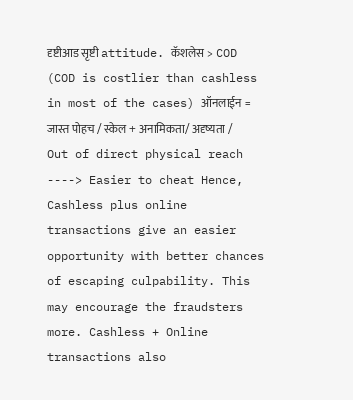दृष्टीआड सृष्टी attitude. कॅशलेस > COD (COD is costlier than cashless in most of the cases) ऑनलाईन = जास्त पोहच / स्केल + अनामिकता/ अदृष्यता / Out of direct physical reach ----> Easier to cheat Hence, Cashless plus online transactions give an easier opportunity with better chances of escaping culpability. This may encourage the fraudsters more. Cashless + Online transactions also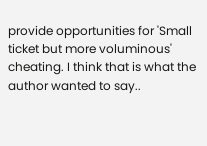provide opportunities for 'Small ticket but more voluminous' cheating. I think that is what the author wanted to say..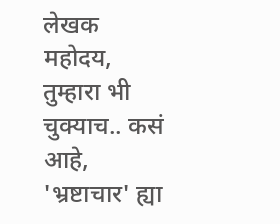लेखक महोदय, तुम्हारा भी चुक्याच.. कसं आहे, 'भ्रष्टाचार' ह्या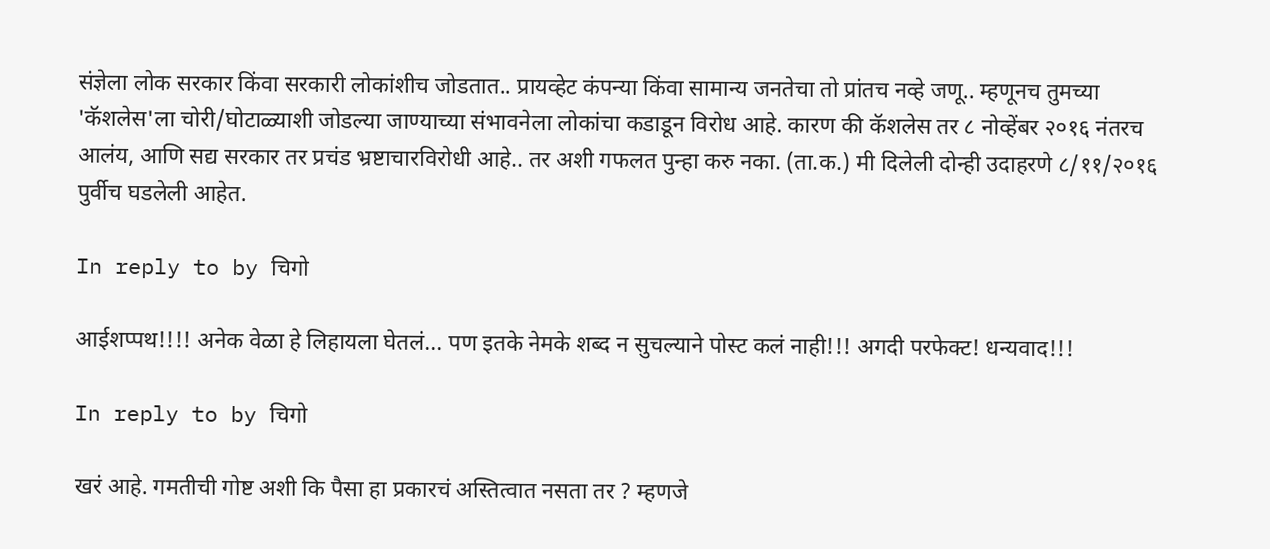संज्ञेला लोक सरकार किंवा सरकारी लोकांशीच जोडतात.. प्रायव्हेट कंपन्या किंवा सामान्य जनतेचा तो प्रांतच नव्हे जणू.. म्हणूनच तुमच्या 'कॅशलेस'ला चोरी/घोटाळ्याशी जोडल्या जाण्याच्या संभावनेला लोकांचा कडाडून विरोध आहे. कारण की कॅशलेस तर ८ नोव्हेंबर २०१६ नंतरच आलंय, आणि सद्य सरकार तर प्रचंड भ्रष्टाचारविरोधी आहे.. तर अशी गफलत पुन्हा करु नका. (ता.क.) मी दिलेली दोन्ही उदाहरणे ८/११/२०१६ पुर्वीच घडलेली आहेत.

In reply to by चिगो

आईशप्पथ!!!! अनेक वेळा हे लिहायला घेतलं... पण इतके नेमके शब्द न सुचल्याने पोस्ट कलं नाही!!! अगदी परफेक्ट! धन्यवाद!!!

In reply to by चिगो

खरं आहे. गमतीची गोष्ट अशी कि पैसा हा प्रकारचं अस्तित्वात नसता तर ? म्हणजे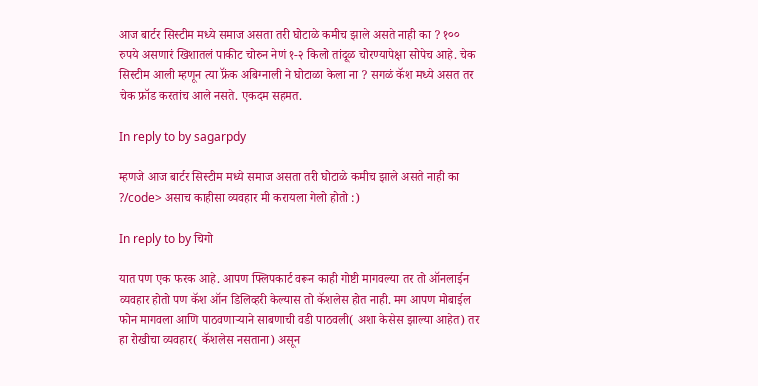आज बार्टर सिस्टीम मध्ये समाज असता तरी घोटाळे कमीच झाले असते नाही का ? १०० रुपये असणारं खिशातलं पाकीट चोरुन नेणं १-२ किलो तांदूळ चोरण्यापेक्षा सोपेच आहे. चेक सिस्टीम आली म्हणून त्या फ्रॅंक अबिग्नाली ने घोटाळा केला ना ? सगळं कॅश मध्ये असत तर चेक फ्रॉड करतांच आले नसते. एकदम सहमत.

In reply to by sagarpdy

म्हणजे आज बार्टर सिस्टीम मध्ये समाज असता तरी घोटाळे कमीच झाले असते नाही का ?/code> असाच काहीसा व्यवहार मी करायला गेलो होतो :)

In reply to by चिगो

यात पण एक फरक आहे. आपण फ्लिपकार्ट वरून काही गोष्टी मागवल्या तर तो ऑनलाईन व्यवहार होतो पण कॅश ऑन डिलिव्हरी केल्यास तो कॅशलेस होत नाही. मग आपण मोबाईल फोन मागवला आणि पाठवणाऱ्याने साबणाची वडी पाठवली( अशा केसेस झाल्या आहेत) तर हा रोखीचा व्यवहार( कॅशलेस नसताना) असून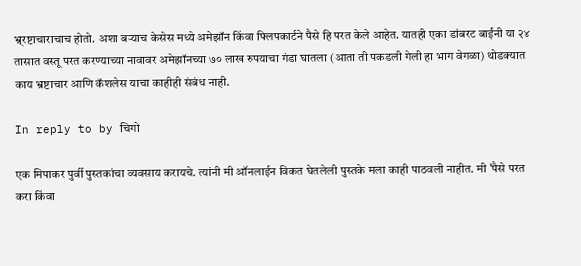भ्र्रष्टाचाराचाच होतो. अशा बऱ्याच केसेस मध्ये अमेझॉन किंवा फ्लिपकार्टने पैसे हि परत केले आहेत. यातही एका डांबरट बाईंनी या २४ तासात वस्तू परत करण्याच्या नावावर अमेझॉनच्या ७० लाख रुपयाचा गंडा घातला (आता ती पकडली गेली हा भाग वेगळा) थोडक्यात काय भ्रष्टाचार आणि कॅशलेस याचा काहीही संबंध नाही.

In reply to by चिगो

एक मिपाकर पुर्वी पुस्तकांचा व्यवसाय करायचे. त्यांनी मी ऑनलाईन विकत घेतलेली पुस्तके मला काही पाठवली नाहीत. मी 'पैसे परत करा किंवा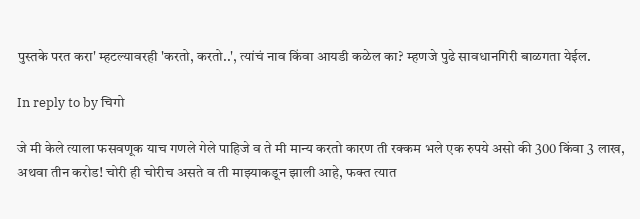पुस्तके परत करा' म्हटल्यावरही 'करतो, करतो..', त्यांचं नाव किंवा आयडी कळेल का? म्हणजे पुढे सावधानगिरी बाळगता येईल.

In reply to by चिगो

जे मी केले त्याला फसवणूक याच गणले गेले पाहिजे व ते मी मान्य करतो कारण ती रक्कम भले एक रुपये असो की 300 किंवा 3 लाख, अथवा तीन करोड! चोरी ही चोरीच असते व ती माझ्याकडून झाली आहे, फक्त त्यात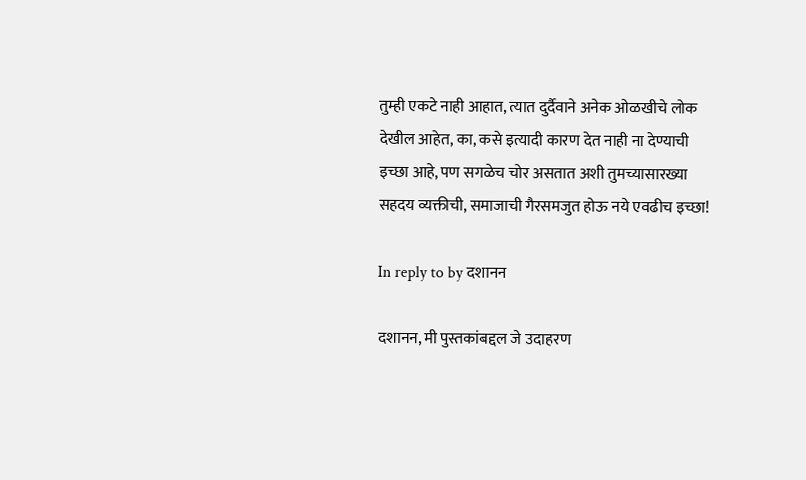तुम्ही एकटे नाही आहात, त्यात दुर्दैवाने अनेक ओळखीचे लोक देखील आहेत, का, कसे इत्यादी कारण देत नाही ना देण्याची इच्छा आहे, पण सगळेच चोर असतात अशी तुमच्यासारख्या सहदय व्यक्तीची, समाजाची गैरसमजुत होऊ नये एवढीच इच्छा!

In reply to by दशानन

दशानन, मी पुस्तकांबद्दल जे उदाहरण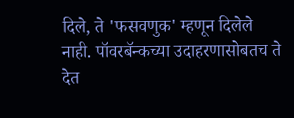दिले, ते 'फसवणुक' म्हणून दिलेले नाही. पॉवरबॅन्कच्या उदाहरणासोबतच ते देत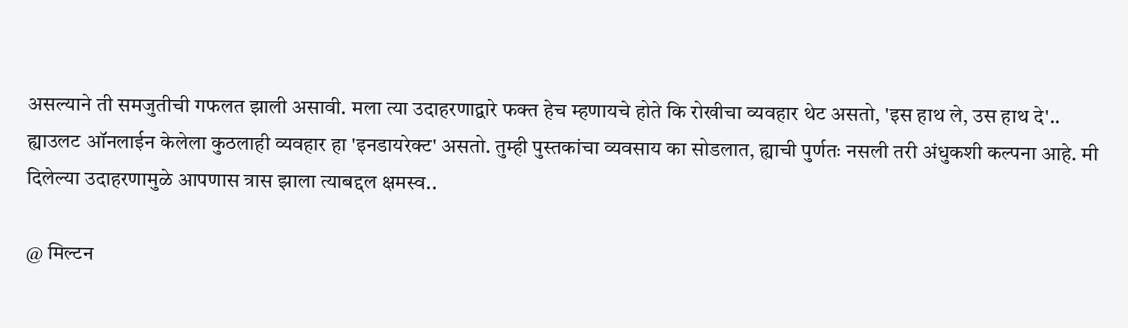असल्याने ती समजुतीची गफलत झाली असावी. मला त्या उदाहरणाद्वारे फक्त हेच म्हणायचे होते कि रोखीचा व्यवहार थेट असतो, 'इस हाथ ले, उस हाथ दे'.. ह्याउलट ऑनलाईन केलेला कुठलाही व्यवहार हा 'इनडायरेक्ट' असतो. तुम्ही पुस्तकांचा व्यवसाय का सोडलात, ह्याची पुर्णतः नसली तरी अंधुकशी कल्पना आहे. मी दिलेल्या उदाहरणामुळे आपणास त्रास झाला त्याबद्दल क्षमस्व..

@ मिल्टन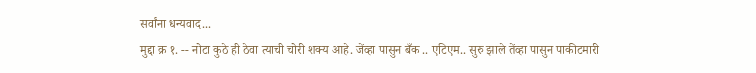सर्वांना धन्यवाद...
मुद्दा क्र १. -- नोटा कुठे ही ठेवा त्याची चोरी शक्य आहे. जेंव्हा पासुन बँक .. एटिएम.. सुरु झाले तेंव्हा पासुन पाकीटमारी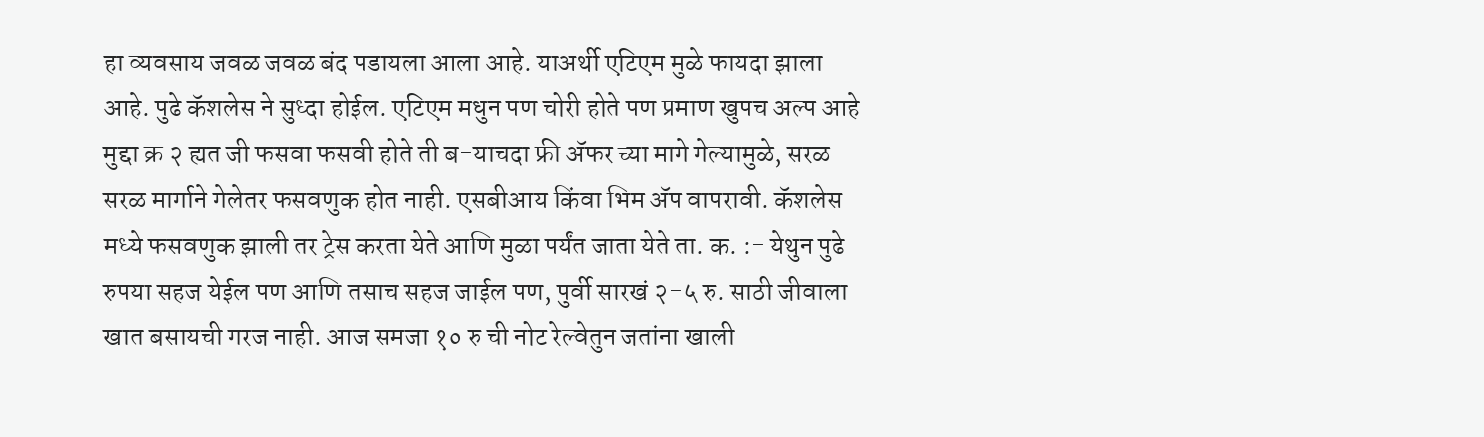हा व्यवसाय जवळ जवळ बंद पडायला आला आहे. याअर्थी एटिएम मुळे फायदा झाला आहे. पुढे कॅशलेस ने सुध्दा होईल. एटिएम मधुन पण चोरी होते पण प्रमाण खुपच अल्प आहे मुद्दा क्र २ ह्यत जी फसवा फसवी होते ती ब-याचदा फ्री अ‍ॅफर च्या मागे गेल्यामुळे, सरळ सरळ मार्गाने गेलेतर फसवणुक होत नाही. एसबीआय किंवा भिम अ‍ॅप वापरावी. कॅशलेस मध्ये फसवणुक झाली तर ट्रेस करता येते आणि मुळा पर्यंत जाता येते ता. क. :- येथुन पुढे रुपया सहज येईल पण आणि तसाच सहज जाईल पण, पुर्वी सारखं २-५ रु. साठी जीवाला खात बसायची गरज नाही. आज समजा १० रु ची नोट रेल्वेतुन जतांना खाली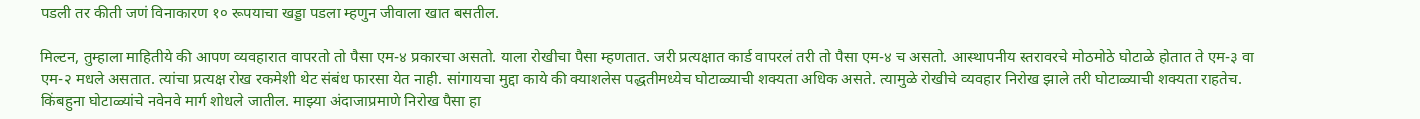पडली तर कीती जणं विनाकारण १० रूपयाचा खड्डा पडला म्हणुन जीवाला खात बसतील.

मिल्टन, तुम्हाला माहितीये की आपण व्यवहारात वापरतो तो पैसा एम-४ प्रकारचा असतो. याला रोखीचा पैसा म्हणतात. जरी प्रत्यक्षात कार्ड वापरलं तरी तो पैसा एम-४ च असतो. आस्थापनीय स्तरावरचे मोठमोठे घोटाळे होतात ते एम-३ वा एम-२ मधले असतात. त्यांचा प्रत्यक्ष रोख रकमेशी थेट संबंध फारसा येत नाही. सांगायचा मुद्दा काये की क्याशलेस पद्धतीमध्येच घोटाळ्याची शक्यता अधिक असते. त्यामुळे रोखीचे व्यवहार निरोख झाले तरी घोटाळ्याची शक्यता राहतेच. किंबहुना घोटाळ्यांचे नवेनवे मार्ग शोधले जातील. माझ्या अंदाजाप्रमाणे निरोख पैसा हा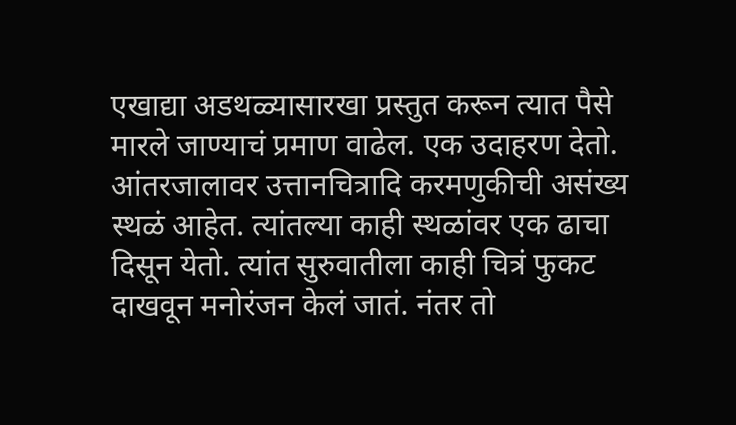एखाद्या अडथळ्यासारखा प्रस्तुत करून त्यात पैसे मारले जाण्याचं प्रमाण वाढेल. एक उदाहरण देतो. आंतरजालावर उत्तानचित्रादि करमणुकीची असंख्य स्थळं आहेत. त्यांतल्या काही स्थळांवर एक ढाचा दिसून येतो. त्यांत सुरुवातीला काही चित्रं फुकट दाखवून मनोरंजन केलं जातं. नंतर तो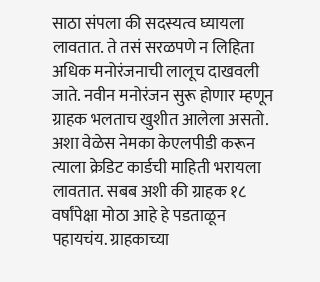साठा संपला की सदस्यत्व घ्यायला लावतात. ते तसं सरळपणे न लिहिता अधिक मनोरंजनाची लालूच दाखवली जाते. नवीन मनोरंजन सुरू होणार म्हणून ग्राहक भलताच खुशीत आलेला असतो. अशा वेळेस नेमका केएलपीडी करून त्याला क्रेडिट कार्डची माहिती भरायला लावतात. सबब अशी की ग्राहक १८ वर्षांपेक्षा मोठा आहे हे पडताळून पहायचंय. ग्राहकाच्या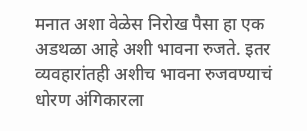मनात अशा वेळेस निरोख पैसा हा एक अडथळा आहे अशी भावना रुजते. इतर व्यवहारांतही अशीच भावना रुजवण्याचं धोरण अंगिकारला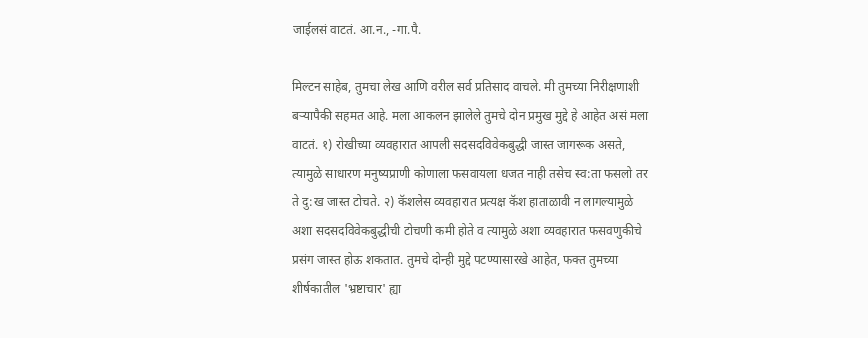जाईलसं वाटतं. आ.न., -गा.पै.

मिल्टन साहेब, तुमचा लेख आणि वरील सर्व प्रतिसाद वाचले. मी तुमच्या निरीक्षणाशी बऱ्यापैकी सहमत आहे. मला आकलन झालेले तुमचे दोन प्रमुख मुद्दे हे आहेत असं मला वाटतं. १) रोखीच्या व्यवहारात आपली सदसदविवेकबुद्धी जास्त जागरूक असते, त्यामुळे साधारण मनुष्यप्राणी कोणाला फसवायला धजत नाही तसेच स्व:ता फसलो तर ते दु:ख जास्त टोचते. २) कॅशलेस व्यवहारात प्रत्यक्ष कॅश हाताळावी न लागल्यामुळे अशा सदसदविवेकबुद्धीची टोचणी कमी होते व त्यामुळे अशा व्यवहारात फसवणुकीचे प्रसंग जास्त होऊ शकतात. तुमचे दोन्ही मुद्दे पटण्यासारखे आहेत, फक्त तुमच्या शीर्षकातील 'भ्रष्टाचार' ह्या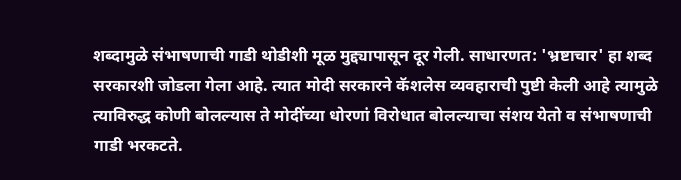शब्दामुळे संभाषणाची गाडी थोडीशी मूळ मुद्द्यापासून दूर गेली. साधारणत: 'भ्रष्टाचार' हा शब्द सरकारशी जोडला गेला आहे. त्यात मोदी सरकारने कॅशलेस व्यवहाराची पुष्टी केली आहे त्यामुळे त्याविरुद्ध कोणी बोलल्यास ते मोदींच्या धोरणां विरोधात बोलल्याचा संशय येतो व संभाषणाची गाडी भरकटते.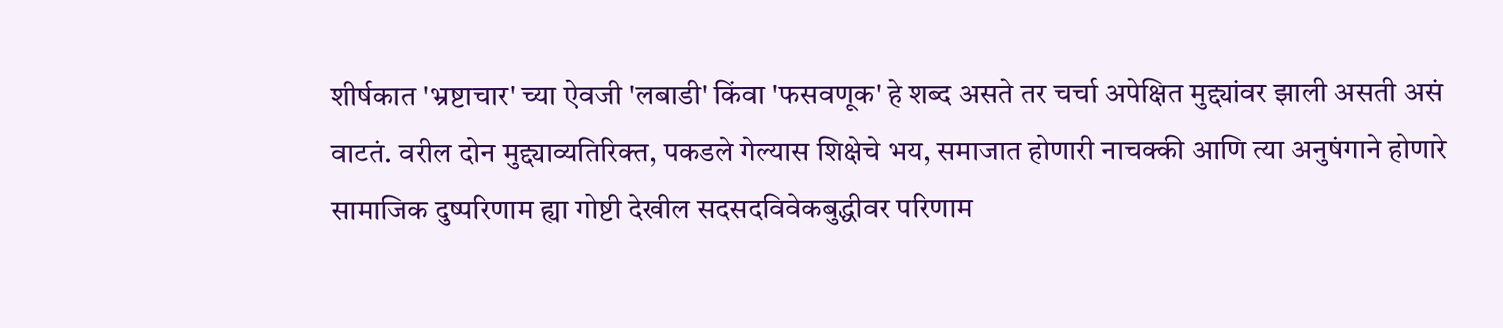शीर्षकात 'भ्रष्टाचार' च्या ऐवजी 'लबाडी' किंवा 'फसवणूक' हे शब्द असते तर चर्चा अपेक्षित मुद्द्यांवर झाली असती असं वाटतं. वरील दोन मुद्द्याव्यतिरिक्त, पकडले गेल्यास शिक्षेचे भय, समाजात होणारी नाचक्की आणि त्या अनुषंगाने होणारे सामाजिक दुष्परिणाम ह्या गोष्टी देखील सदसदविवेकबुद्धीवर परिणाम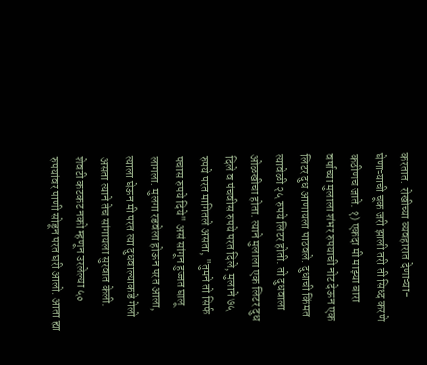करतात. रोखीच्या व्यवहारात देणाऱ्या-घेणाऱ्याची चूक जरी झाली तरी ती सिध्द करणे कठीणच जाते. १) एकदा मी माझ्या बारा वर्षाच्या मुलाला शंभर रुपयाची नोट देऊन एक लिटर दुध आणायला पाठवले. दुधाची किंमत त्यावेळी २५ रुपये लिटर होती. तो दुधवाला ओळखीचा होता. त्याने मुलाला एक लिटर दुध दिले व पंचवीस रुपये परत दिले, मुलाने ७५ रुपये परत मागितले असता, "तुमने तो सिर्फ पचास रुपये दिये" असं सांगून हुज्जत घालू लागला. मुलगा रडवेला होऊन परत आला, त्याला घेऊन मी परत त्या दुधवाल्याकडे गेलो असता त्याने तेच सांगायला सुरवात केली. शेवटी कटकट नको म्हणून उरलेल्या ५० रुपयांवर पाणी सोडून परत घरी आलो. आता ह्या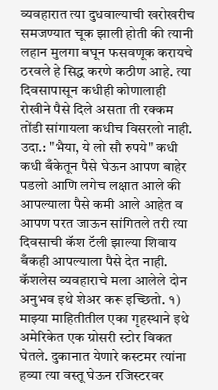व्यवहारात त्या दुधवाल्याची खरोखरीच समजण्यात चूक झाली होती की त्यानी लहान मुलगा बघून फसवणूक करायचे ठरवले हे सिद्ध करणे कठीण आहे. त्या दिवसापासून कधीही कोणालाही रोखीने पैसे दिले असता ती रक्कम तोंडी सांगायला कधीच विसरलो नाही. उदा.: "भैया, ये लो सौ रुपये" कधी कधी बँकेतून पैसे घेऊन आपण बाहेर पडलो आणि लगेच लक्षात आले की आपल्याला पैसे कमी आले आहेत व आपण परत जाऊन सांगितले तरी त्या दिवसाची कॅश टॅली झाल्या शिवाय बँकही आपल्याला पैसे देत नाही. कॅशलेस व्यवहाराचे मला आलेले दोन अनुभव इथे शेअर करू इच्छितो. १) माझ्या माहितीतील एका गृहस्थाने इथे अमेरिकेत एक ग्रोसरी स्टोर विकत घेतले. दुकानात येणारे कस्टमर त्यांना हव्या त्या वस्तू घेऊन रजिस्टरवर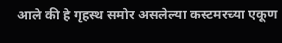आले की हे गृहस्थ समोर असलेल्या कस्टमरच्या एकूण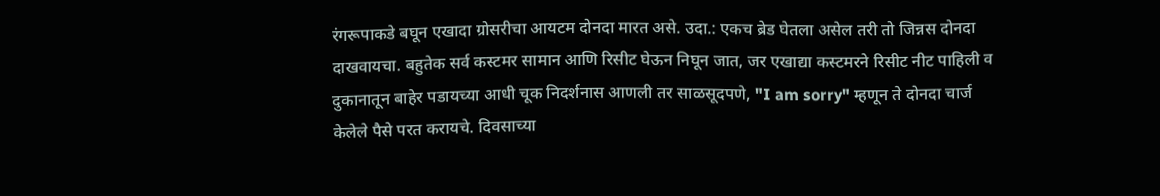रंगरूपाकडे बघून एखादा ग्रोसरीचा आयटम दोनदा मारत असे. उदा.: एकच ब्रेड घेतला असेल तरी तो जिन्नस दोनदा दाखवायचा. बहुतेक सर्व कस्टमर सामान आणि रिसीट घेऊन निघून जात, जर एखाद्या कस्टमरने रिसीट नीट पाहिली व दुकानातून बाहेर पडायच्या आधी चूक निदर्शनास आणली तर साळसूदपणे, "I am sorry" म्हणून ते दोनदा चार्ज केलेले पैसे परत करायचे. दिवसाच्या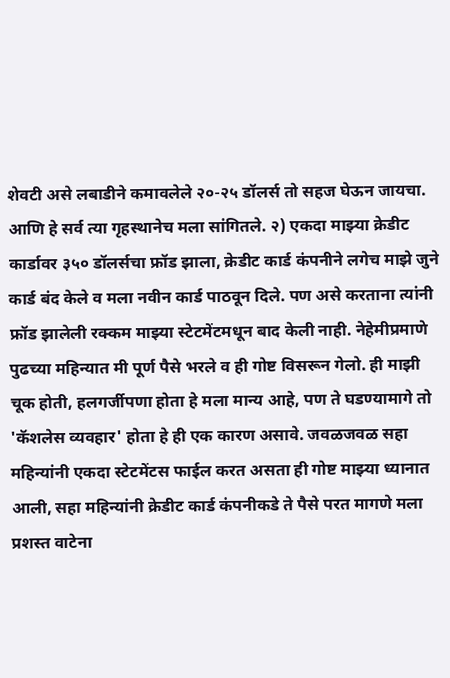शेवटी असे लबाडीने कमावलेले २०-२५ डॉलर्स तो सहज घेऊन जायचा. आणि हे सर्व त्या गृहस्थानेच मला सांगितले. २) एकदा माझ्या क्रेडीट कार्डावर ३५० डॉलर्सचा फ्रॉड झाला, क्रेडीट कार्ड कंपनीने लगेच माझे जुने कार्ड बंद केले व मला नवीन कार्ड पाठवून दिले. पण असे करताना त्यांनी फ्रॉड झालेली रक्कम माझ्या स्टेटमेंटमधून बाद केली नाही. नेहेमीप्रमाणे पुढच्या महिन्यात मी पूर्ण पैसे भरले व ही गोष्ट विसरून गेलो. ही माझी चूक होती, हलगर्जीपणा होता हे मला मान्य आहे, पण ते घडण्यामागे तो 'कॅशलेस व्यवहार' होता हे ही एक कारण असावे. जवळजवळ सहा महिन्यांनी एकदा स्टेटमेंटस फाईल करत असता ही गोष्ट माझ्या ध्यानात आली, सहा महिन्यांनी क्रेडीट कार्ड कंपनीकडे ते पैसे परत मागणे मला प्रशस्त वाटेना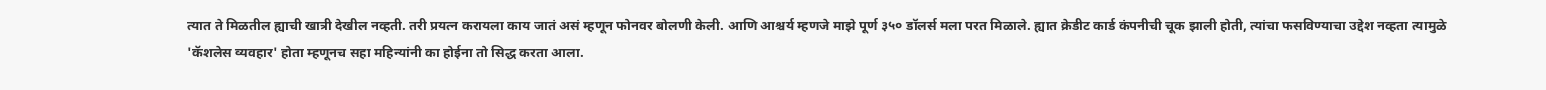त्यात ते मिळतील ह्याची खात्री देखील नव्हती. तरी प्रयत्न करायला काय जातं असं म्हणून फोनवर बोलणी केली. आणि आश्चर्य म्हणजे माझे पूर्ण ३५० डॉलर्स मला परत मिळाले. ह्यात क्रेडीट कार्ड कंपनीची चूक झाली होती, त्यांचा फसविण्याचा उद्देश नव्हता त्यामुळे 'कॅशलेस व्यवहार' होता म्हणूनच सहा महिन्यांनी का होईना तो सिद्ध करता आला.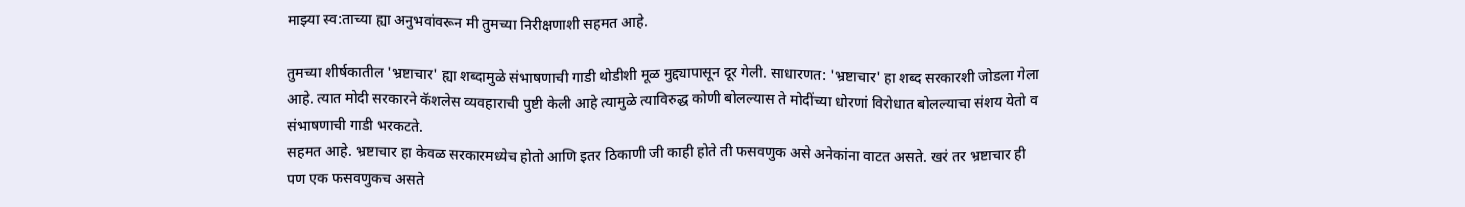माझ्या स्व:ताच्या ह्या अनुभवांवरून मी तुमच्या निरीक्षणाशी सहमत आहे.

तुमच्या शीर्षकातील 'भ्रष्टाचार' ह्या शब्दामुळे संभाषणाची गाडी थोडीशी मूळ मुद्द्यापासून दूर गेली. साधारणत: 'भ्रष्टाचार' हा शब्द सरकारशी जोडला गेला आहे. त्यात मोदी सरकारने कॅशलेस व्यवहाराची पुष्टी केली आहे त्यामुळे त्याविरुद्ध कोणी बोलल्यास ते मोदींच्या धोरणां विरोधात बोलल्याचा संशय येतो व संभाषणाची गाडी भरकटते.
सहमत आहे. भ्रष्टाचार हा केवळ सरकारमध्येच होतो आणि इतर ठिकाणी जी काही होते ती फसवणुक असे अनेकांना वाटत असते. खरं तर भ्रष्टाचार ही पण एक फसवणुकच असते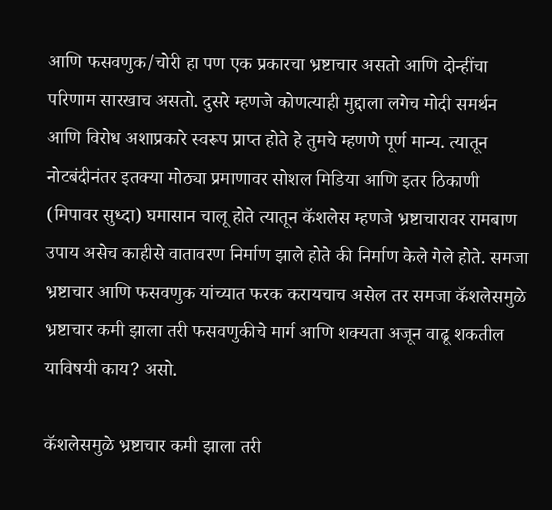आणि फसवणुक/चोरी हा पण एक प्रकारचा भ्रष्टाचार असतो आणि दोन्हींचा परिणाम सारखाच असतो. दुसरे म्हणजे कोणत्याही मुद्दाला लगेच मोदी समर्थन आणि विरोध अशाप्रकारे स्वरूप प्राप्त होते हे तुमचे म्हणणे पूर्ण मान्य. त्यातून नोटबंदीनंतर इतक्या मोठ्या प्रमाणावर सोशल मिडिया आणि इतर ठिकाणी (मिपावर सुध्दा) घमासान चालू होते त्यातून कॅशलेस म्हणजे भ्रष्टाचारावर रामबाण उपाय असेच काहीसे वातावरण निर्माण झाले होते की निर्माण केले गेले होते. समजा भ्रष्टाचार आणि फसवणुक यांच्यात फरक करायचाच असेल तर समजा कॅशलेसमुळे भ्रष्टाचार कमी झाला तरी फसवणुकीचे मार्ग आणि शक्यता अजून वाढू शकतील याविषयी काय? असो.

कॅशलेसमुळे भ्रष्टाचार कमी झाला तरी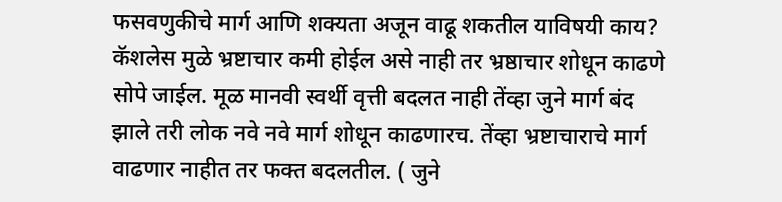फसवणुकीचे मार्ग आणि शक्यता अजून वाढू शकतील याविषयी काय? कॅशलेस मुळे भ्रष्टाचार कमी होईल असे नाही तर भ्रष्ठाचार शोधून काढणे सोपे जाईल. मूळ मानवी स्वर्थी वृत्ती बदलत नाही तेंव्हा जुने मार्ग बंद झाले तरी लोक नवे नवे मार्ग शोधून काढणारच. तेंव्हा भ्रष्टाचाराचे मार्ग वाढणार नाहीत तर फक्त बदलतील. ( जुने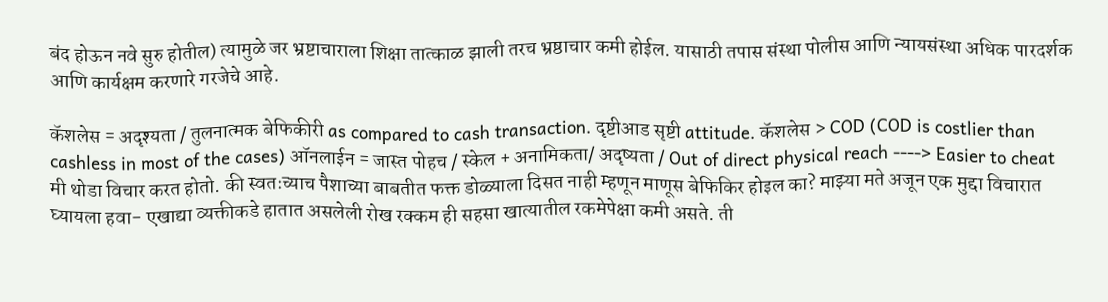बंद होऊन नवे सुरु होतील) त्यामुळे जर भ्रष्टाचाराला शिक्षा तात्काळ झाली तरच भ्रष्ठाचार कमी होईल. यासाठी तपास संस्था पोलीस आणि न्यायसंस्था अधिक पारदर्शक आणि कार्यक्षम करणारे गरजेचे आहे.

कॅशलेस = अदृश्यता / तुलनात्मक बेफिकीरी as compared to cash transaction. दृष्टीआड सृष्टी attitude. कॅशलेस > COD (COD is costlier than cashless in most of the cases) ऑनलाईन = जास्त पोहच / स्केल + अनामिकता/ अदृष्यता / Out of direct physical reach ----> Easier to cheat
मी थोडा विचार करत होतो. की स्वतःच्याच पैशाच्या बाबतीत फक्त डोळ्याला दिसत नाही म्हणून माणूस बेफिकिर होइल का? माझ्या मते अजून एक मुद्दा विचारात घ्यायला हवा- एखाद्या व्यक्तीकडे हातात असलेली रोख रक्कम ही सहसा खात्यातील रकमेपेक्षा कमी असते. ती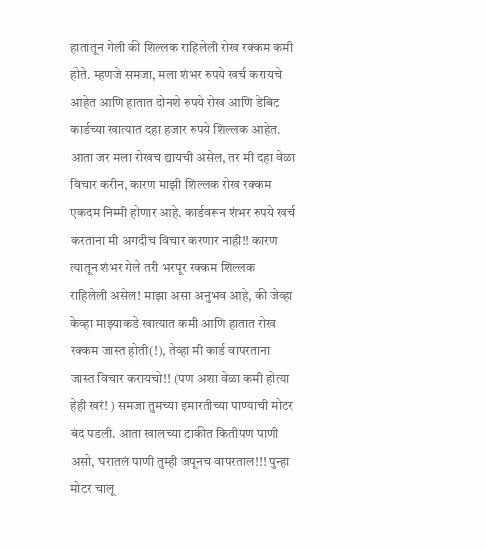हातातून गेली की शिल्लक राहिलेली रोख रक्कम कमी होते. म्हणजे समजा, मला शंभर रुपये खर्च करायचे आहेत आणि हातात दोनशे रुपये रोख आणि डेबिट कार्डच्या खात्यात दहा हजार रुपये शिल्लक आहेत. आता जर मला रोखच द्यायची असेल, तर मी दहा वेळा विचार करीन, कारण माझी शिल्लक रोख रक्कम एकदम निम्मी होणार आहे. कार्डवरून शंभर रुपये खर्च करताना मी अगदीच विचार करणार नाही!! कारण त्यातून शंभर गेले तरी भरपूर रक्कम शिल्लक राहिलेली असेल! माझा असा अनुभव आहे, की जेव्हा केव्हा माझ्याकडे खात्यात कमी आणि हातात रोख रक्कम जास्त होती(!), तेव्हा मी कार्ड वापरताना जास्त विचार करायचो!! (पण अशा वेळा कमी होत्या हेही खरं! ) समजा तुमच्या इमारतीच्या पाण्याची मोटर बंद पडली. आता खालच्या टाकीत कितीपण पाणी असो, घरातलं पाणी तुम्ही जपूनच वापरताल!!! पुन्हा मोटर चालू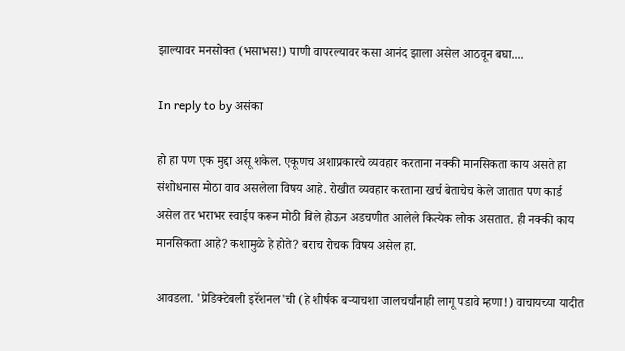झाल्यावर मनसोक्त (भसाभस!) पाणी वापरल्यावर कसा आनंद झाला असेल आठवून बघा....

In reply to by असंका

हो हा पण एक मुद्दा असू शकेल. एकूणच अशाप्रकारचे व्यवहार करताना नक्की मानसिकता काय असते हा संशोधनास मोठा वाव असलेला विषय आहे. रोखीत व्यवहार करताना खर्च बेताचेच केले जातात पण कार्ड असेल तर भराभर स्वाईप करून मोठी बिले होऊन अडचणीत आलेले कित्येक लोक असतात. ही नक्की काय मानसिकता आहे? कशामुळे हे होते? बराच रोचक विषय असेल हा.

आवडला. 'प्रेडिक्टेबली इरॅशनल'ची (हे शीर्षक बर्‍याचशा जालचर्चांनाही लागू पडावे म्हणा!) वाचायच्या यादीत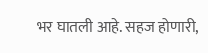भर घातली आहे. सहज होणारी,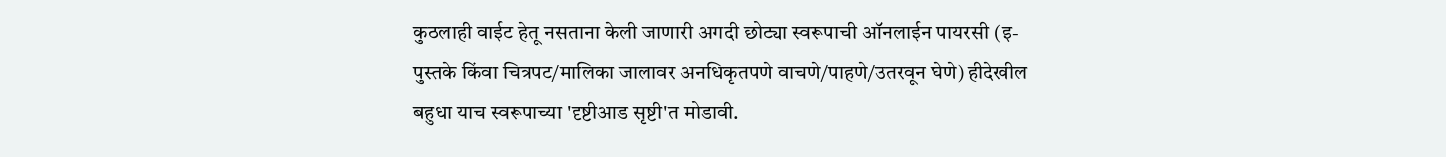कुठलाही वाईट हेतू नसताना केली जाणारी अगदी छोट्या स्वरूपाची ऑनलाईन पायरसी (इ-पुस्तके किंवा चित्रपट/मालिका जालावर अनधिकृतपणे वाचणे/पाहणे/उतरवून घेणे) हीदेखील बहुधा याच स्वरूपाच्या 'दृष्टीआड सृष्टी'त मोडावी.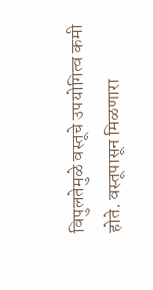विपुलतेमुळे वस्तूचे उपयोगित्व कमी होते. वस्तूपासून मिळणारा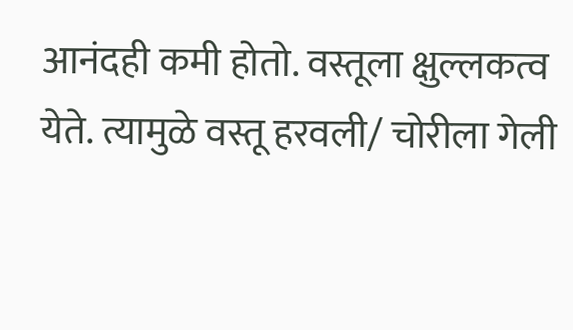आनंदही कमी होतो. वस्तूला क्षुल्लकत्व येते. त्यामुळे वस्तू हरवली/ चोरीला गेली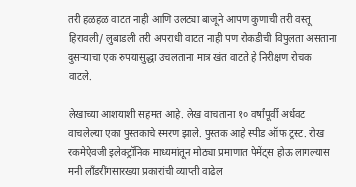तरी हळहळ वाटत नाही आणि उलट्या बाजूने आपण कुणाची तरी वस्तू हिरावली/ लुबाडली तरी अपराधी वाटत नाही पण रोकडीची विपुलता असताना दुसऱ्याचा एक रुपयासुद्धा उचलताना मात्र खंत वाटते हे निरीक्षण रोचक वाटले.

लेखाच्या आशयाशी सहमत आहे. लेख वाचताना १० वर्षांपूर्वी अर्धवट वाचलेल्या एका पुस्तकाचे स्मरण झाले. पुस्तक आहे स्पीड ऑफ ट्रस्ट. रोख रकमेऐवजी इलेक्ट्रॉनिक माध्यमांतून मोठ्या प्रमाणात पेमेंट्स होऊ लागल्यास मनी लाँडरींगसारख्या प्रकारांची व्याप्ती वाढेल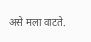असे मला वाटते.